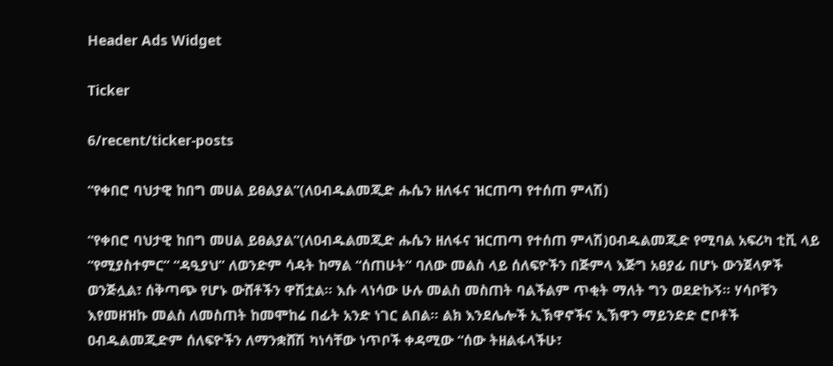Header Ads Widget

Ticker

6/recent/ticker-posts

“የቀበሮ ባህታዊ ከበግ መሀል ይፀልያል”(ለዐብዱልመጂድ ሑሴን ዘለፋና ዝርጠጣ የተሰጠ ምላሽ)

“የቀበሮ ባህታዊ ከበግ መሀል ይፀልያል”(ለዐብዱልመጂድ ሑሴን ዘለፋና ዝርጠጣ የተሰጠ ምላሽ)ዐብዱልመጂድ የሚባል አፍሪካ ቲቪ ላይ “የሚያስተምር” “ዳዒያህ” ለወንድም ሳዳት ከማል “ሰጠሁት” ባለው መልስ ላይ ሰለፍዮችን በጅምላ እጅግ አፀያፊ በሆኑ ውንጀላዎች ወንጅሏል፣ ሰቅጣጭ የሆኑ ውሸቶችን ዋሽቷል፡፡ እሱ ላነሳው ሁሉ መልስ መስጠት ባልችልም ጥቂት ማለት ግን ወደድኩኝ፡፡ ሃሳቦቹን እየመዘዝኩ መልስ ለመስጠት ከመሞከሬ በፊት አንድ ነገር ልበል፡፡ ልክ እንደሌሎች ኢኽዋኖችና ኢኽዋን ማይንድድ ሮቦቶች ዐብዱልመጂድም ሰለፍዮችን ለማንቋሸሽ ካነሳቸው ነጥቦች ቀዳሚው “ሰው ትዘልፋላችሁ፣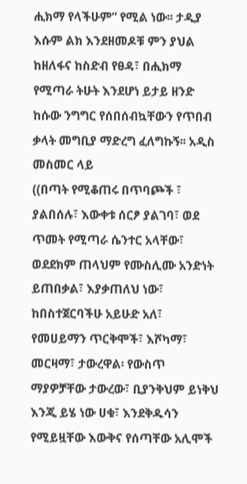ሒክማ የላችሁም” የሚል ነው፡፡ ታዲያ እሱም ልክ እንደዘመዶቹ ምን ያህል ከዘለፋና ከስድብ የፀዳ፣ በሒክማ የሚጣራ ትሁት እንደሆነ ይታይ ዘንድ ከሱው ንግግር የሰበሰብኳቸውን የጥበብ ቃላት መግቢያ ማድረግ ፈለግኩኝ፡፡ አዲስ መስመር ላይ
((በጣት የሚቆጠሩ በጥባጮች ፣ ያልበሰሉ፣ እውቀቱ ሰርፆ ያልገባ፣ ወደ ጥመት የሚጣራ ሴንተር አላቸው፣ ወደደክም ጠላህም የሙስሊሙ አንድነት ይጠበቃል፣ እያቃጠለህ ነው፣ ከበስተጀርባችሁ አይሁድ አለ፣ የመሀይማን ጥርቅሞች፣ እሾካማ፣ መርዛማ፣ ታውረዋል፡ የውስጥ ማያዎቻቸው ታውረው፣ ቢያንቅህም ይነቅህ እንጂ ይሄ ነው ሀቁ፣ እንደቅዱሳን የሚይዟቸው እውቅና የሰጣቸው አሊሞች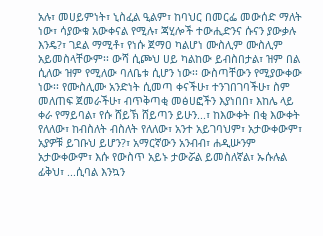አሉ፣ መሀይምነት፣ ኒስፈል ዒልም፣ ከባህር በመርፌ መውሰድ ማለት ነው፣ ሳያውቁ አውቀናል የሚሉ፣ ጃሂሎች ተውሒድንና ሱናን ያውቃሉ እንዴ?፣ ገደል ማሚቶ፣ የነሱ ጀማዐ ካልሆነ ሙስሊም ሙስሊም አይመስላቸውም፡፡ ውሻ ሲጮህ ሀይ ካልከው ይብስበታል፣ ዝም በል ሲለው ዝም የሚለው ባለቤቱ ሲሆን ነው፡፡ ውስጣቸውን የሚያውቀው ነው፡፡ የሙስሊሙ አንድነት ሲመጣ ቀናችሁ፣ ተንገበገባችሁ፣ ስም መለጠፍ ጀመራችሁ፣ ብጥቅጣቂ መፅሀፎችን እያነበበ፣ እከሌ ላይ ቀራ የማይባል፣ የሱ ሸይኽ ሸይጣን ይሁን...፣ ከእውቀት በቂ እውቀት የለለው፣ ከብስለት ብስለት የለለው፣ አንተ አይገባህም፣ አታውቀውም፣ አያዎቹ ይገቡህ ይሆን?፣ አማርኛውን አንብብ፣ ሐዲሡንም አታውቀውም፣ እሱ የውስጥ አይኑ ታውሯል ይመስለኛል፣ ኡሱሉል ፊቅህ፣ ...ሲባል እንኳን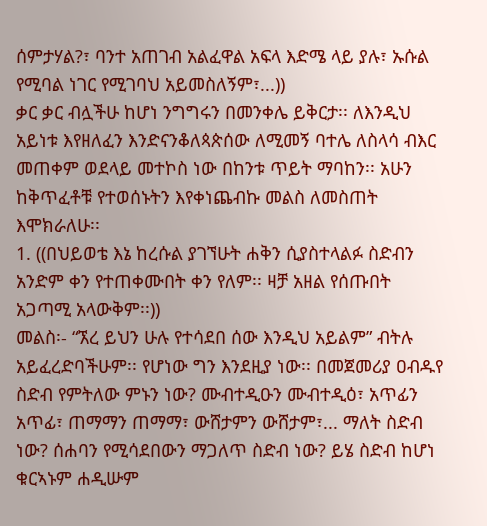ሰምታሃል?፣ ባንተ አጠገብ አልፈዋል አፍላ እድሜ ላይ ያሉ፣ ኡሱል የሚባል ነገር የሚገባህ አይመስለኝም፣...))
ቃር ቃር ብሏችሁ ከሆነ ንግግሩን በመንቀሌ ይቅርታ፡፡ ለእንዲህ አይነቱ እየዘለፈን እንድናንቆለጳጵሰው ለሚመኝ ባተሌ ለስላሳ ብእር መጠቀም ወደላይ መተኮስ ነው በከንቱ ጥይት ማባከን፡፡ አሁን ከቅጥፈቶቹ የተወሰኑትን እየቀነጨብኩ መልስ ለመስጠት እሞክራለሁ፡፡
1. ((በህይወቴ እኔ ከረሱል ያገኘሁት ሐቅን ሲያስተላልፉ ስድብን አንድም ቀን የተጠቀሙበት ቀን የለም፡፡ ዛቻ አዘል የሰጡበት አጋጣሚ አላውቅም፡፡))
መልስ፡- “ኧረ ይህን ሁሉ የተሳደበ ሰው እንዲህ አይልም” ብትሉ አይፈረድባችሁም፡፡ የሆነው ግን እንደዚያ ነው፡፡ በመጀመሪያ ዐብዱየ ስድብ የምትለው ምኑን ነው? ሙብተዲዑን ሙብተዲዕ፣ አጥፊን አጥፊ፣ ጠማማን ጠማማ፣ ውሸታምን ውሸታም፣... ማለት ስድብ ነው? ሰሐባን የሚሳደበውን ማጋለጥ ስድብ ነው? ይሄ ስድብ ከሆነ ቁርኣኑም ሐዲሡም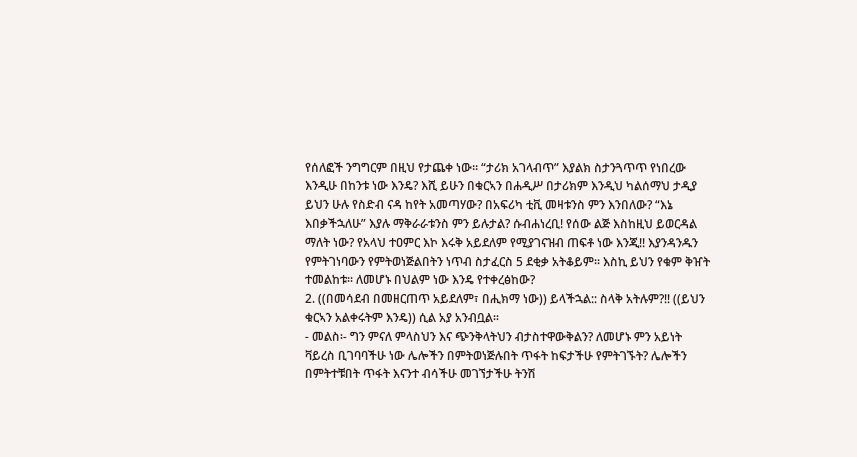የሰለፎች ንግግርም በዚህ የታጨቀ ነው፡፡ “ታሪክ አገላብጥ” እያልክ ስታንጓጥጥ የነበረው እንዲሁ በከንቱ ነው እንዴ? እሺ ይሁን በቁርኣን በሐዲሥ በታሪክም እንዲህ ካልሰማህ ታዲያ ይህን ሁሉ የስድብ ናዳ ከየት አመጣሃው? በአፍሪካ ቲቪ መዛቱንስ ምን እንበለው? “እኔ እበቃችኋለሁ” እያሉ ማቅራራቱንስ ምን ይሉታል? ሱብሐነረቢ! የሰው ልጅ እስከዚህ ይወርዳል ማለት ነው? የአላህ ተዐምር እኮ እሩቅ አይደለም የሚያገናዝብ ጠፍቶ ነው እንጂ!! እያንዳንዱን የምትገነባውን የምትወነጅልበትን ነጥብ ስታፈርስ 5 ደቂቃ አትቆይም፡፡ እስኪ ይህን የቁም ቅዠት ተመልከቱ፡፡ ለመሆኑ በህልም ነው እንዴ የተቀረፅከው?
2. ((በመሳደብ በመዘርጠጥ አይደለም፣ በሒክማ ነው)) ይላችኋል:: ስላቅ አትሉም?!! ((ይህን ቁርኣን አልቀሩትም እንዴ)) ሲል አያ አንብቧል፡፡
- መልስ፡- ግን ምናለ ምላስህን እና ጭንቅላትህን ብታስተዋውቅልን? ለመሆኑ ምን አይነት ቫይረስ ቢገባባችሁ ነው ሌሎችን በምትወነጅሉበት ጥፋት ከፍታችሁ የምትገኙት? ሌሎችን በምትተቹበት ጥፋት እናንተ ብሳችሁ መገኘታችሁ ትንሽ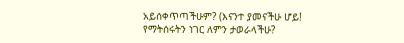አይሰቀጥጣችሁም? (እናንተ ያመናችሁ ሆይ! የማትሰሩትን ነገር ለምን ታወራላችሁ?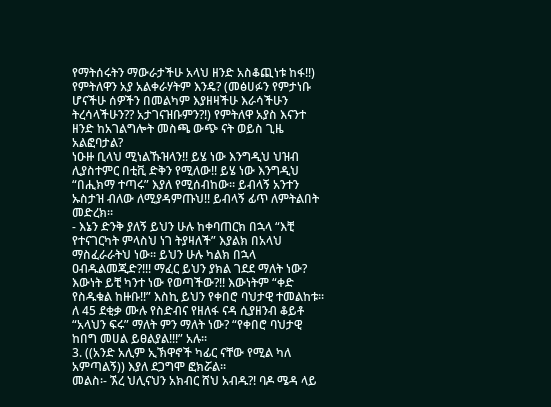የማትሰሩትን ማውራታችሁ አላህ ዘንድ አስቆጪነቱ ከፋ!!) የምትለዋን አያ አልቀራሃትም እንዴ? (መፅሀፉን የምታነቡ ሆናችሁ ሰዎችን በመልካም እያዘዛችሁ እራሳችሁን ትረሳላችሁን?? አታገናዝቡምን?!) የምትለዋ አያስ እናንተ ዘንድ ከአገልግሎት መስጫ ውጭ ናት ወይስ ጊዜ አልፎባታል?
ነዑዙ ቢላህ ሚነልኹዝላን!! ይሄ ነው እንግዲህ ህዝብ ሊያስተምር በቲቪ ድቅን የሚለው!! ይሄ ነው እንግዲህ “በሒክማ ተጣሩ” እያለ የሚሰብከው፡፡ ይብላኝ አንተን ኡስታዝ ብለው ለሚያዳምጡህ!! ይብላኝ ፊጥ ለምትልበት መድረክ፡፡
- እኔን ድንቅ ያለኝ ይህን ሁሉ ከቀባጠርክ በኋላ “እቺ የተናገርካት ምላስህ ነገ ትያዛለች” እያልክ በአላህ ማስፈራራትህ ነው፡፡ ይህን ሁሉ ካልክ በኋላ ዐብዱልመጂድ?!!! ማፈር ይህን ያክል ገደደ ማለት ነው? እውነት ይቺ ካንተ ነው የወጣችው?!! እውነትም “ቀድ የስዱቁል ከዙቡ!!” እስኪ ይህን የቀበሮ ባህታዊ ተመልከቱ፡፡ ለ 45 ደቂቃ ሙሉ የስድብና የዘለፋ ናዳ ሲያዘንብ ቆይቶ “አላህን ፍሩ” ማለት ምን ማለት ነው? “የቀበሮ ባህታዊ ከበግ መሀል ይፀልያል!!!” አሉ፡፡
3. ((አንድ አሊም ኢኽዋኖች ካፊር ናቸው የሚል ካለ አምጣልኝ)) እያለ ደጋግሞ ፎክሯል፡፡
መልስ፡- ኧረ ህሊናህን አክብር ሸህ አብዱ?! ባዶ ሜዳ ላይ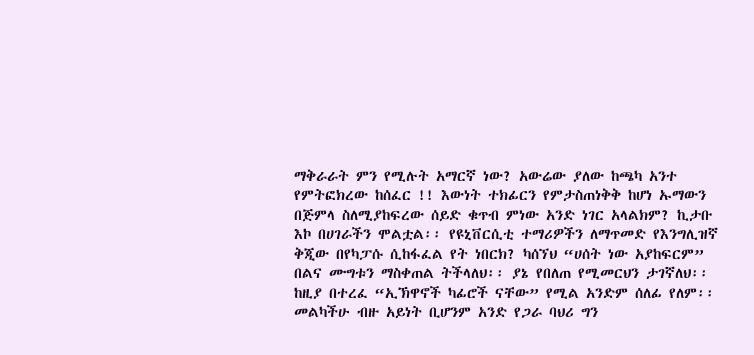ማቅራራት ምን የሚሉት አማርኛ ነው? አውሬው ያለው ከጫካ አንተ የምትፎክረው ከሰፈር !! እውነት ተክፊርን የምታስጠነቅቅ ከሆነ ኡማውን በጅምላ ስለሚያከፍረው ሰይድ ቁጥብ ምነው አንድ ነገር አላልክም? ኪታቡ እኮ በሀገራችን ሞልቷል፡፡ የዩኒቨርሲቲ ተማሪዎችን ለማጥመድ የእንግሊዝኛ ቅጂው በየካፓሱ ሲከፋፈል የት ነበርክ? ካሰኘህ “ሀሰት ነው አያከፍርም” በልና ሙግቱን ማስቀጠል ትችላለህ፡፡ ያኔ የበለጠ የሚመርህን ታገኛለህ፡፡ ከዚያ በተረፈ “ኢኽዋኖች ካፊሮች ናቸው” የሚል አንድም ሰለፊ የለም፡፡ መልካችሁ ብዙ አይነት ቢሆንም አንድ የጋራ ባህሪ ግን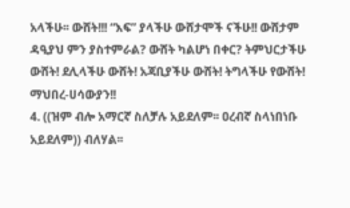አላችሁ፡፡ ውሸት!!! “እፍ” ያላችሁ ውሸታሞች ናችሁ!! ውሸታም ዳዒያህ ምን ያስተምራል? ውሸት ካልሆነ በቀር? ትምህርታችሁ ውሸት! ደሊላችሁ ውሸት! አጃቢያችሁ ውሸት! ትግላችሁ የውሸት! ማህበረ-ሀሳውያን!!
4. ((ዝም ብሎ አማርኛ ስለቻሉ አይደለም፡፡ ዐረብኛ ስላነበነቡ አይደለም)) ብለሃል፡፡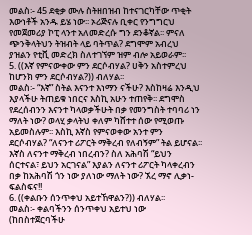መልስ፡- 45 ደቂቃ ሙሉ ስትዘበዝብ ከተናገርካቸው ጥቂት እውነቶች አንዱ ይሄ ነው፡፡ ኦሪጅናሉ ቢቀር የንግግርህ የመጀመሪያ ኮፒ ላንተ አለመድረሱ ግን ደንቆኛል፡፡ ምናለ ጭንቅላትህን ትዝብት ላይ ባትጥል? ደግሞም አብረህ ያዝልን የቲቪ መድረክ ስለተገኘም ዝም ብሎ አይወራም፡፡
5. ((እኛ የምናውቀው ምን ደርሶብሃል? ሀቅን አስተምረህ ከሆንክ ምን ደርሶብሃል?)) ብለሃል፡፡
መልስ፡- “እኛ” ስትል እናንተ እነማን ናችሁ? እስከዛሬ እንዲህ እያላችሁ ትጠይቁ ነበርና እስኪ አሁን ተጠየቅ፡፡ ደግሞስ የደረሰብንን እናንተ ካላወቃችሁት በቃ የመንግስት ተባባሪ ነን ማለት ነው? ወላሂ ቃላትህ ቀለም ካሸተተ ሰው የሚወጡ አይመስሉም፡፡ እስኪ እኛስ የምናወቀው አንተ ምን ደርሶብሃል? “ለናንተ ሪፖርት ማቅረብ የለብኝም” ትል ይሆናል፡፡ እኛስ ለናንተ ማቅረብ ነበረብን? ስለ አሕባሽ “ይህን ሰርተናል፣ ይህን አርገናል” እያልን ለናንተ ሪፖርት ካላቀረብን በቃ ከአሕባሽ ጎን ነው ያለነው ማለት ነው? ኧረ ማኖ ሊቃነ-ፍልስፍና!!
6. ((ቀልቡን ሰንጥቀህ አይተኸዋልን?)) ብለሃል፡፡
መልስ፡- ቀልባችንን ሰንጥቀህ አይተህ ነው (ከበስተጀርባችሁ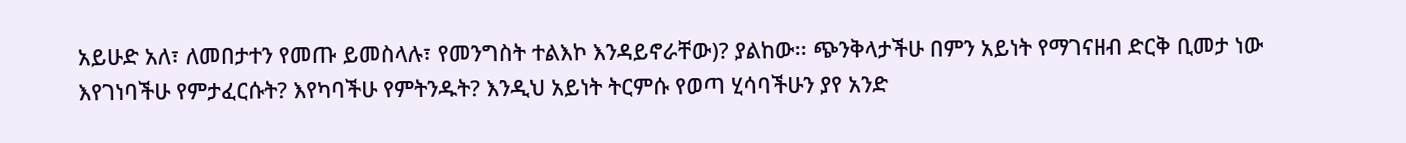አይሁድ አለ፣ ለመበታተን የመጡ ይመስላሉ፣ የመንግስት ተልእኮ እንዳይኖራቸው)? ያልከው፡፡ ጭንቅላታችሁ በምን አይነት የማገናዘብ ድርቅ ቢመታ ነው እየገነባችሁ የምታፈርሱት? እየካባችሁ የምትንዱት? እንዲህ አይነት ትርምሱ የወጣ ሂሳባችሁን ያየ አንድ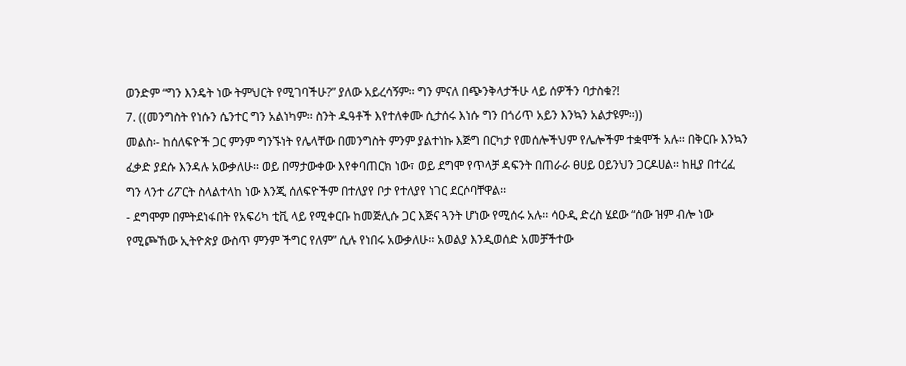ወንድም “ግን እንዴት ነው ትምህርት የሚገባችሁ?” ያለው አይረሳኝም፡፡ ግን ምናለ በጭንቅላታችሁ ላይ ሰዎችን ባታስቁ?!
7. ((መንግስት የነሱን ሴንተር ግን አልነካም፡፡ ስንት ዱዓቶች እየተለቀሙ ሲታሰሩ እነሱ ግን በጎሪጥ አይን እንኳን አልታዩም፡፡))
መልስ፡- ከሰለፍዮች ጋር ምንም ግንኙነት የሌላቸው በመንግስት ምንም ያልተነኩ እጅግ በርካታ የመሰሎችህም የሌሎችም ተቋሞች አሉ፡፡ በቅርቡ እንኳን ፈቃድ ያደሱ እንዳሉ አውቃለሁ፡፡ ወይ በማታውቀው እየቀባጠርክ ነው፣ ወይ ደግሞ የጥላቻ ዳፍንት በጠራራ ፀሀይ ዐይንህን ጋርዶሀል፡፡ ከዚያ በተረፈ ግን ላንተ ሪፖርት ስላልተላከ ነው እንጂ ሰለፍዮችም በተለያየ ቦታ የተለያየ ነገር ደርሶባቸዋል፡፡
- ደግሞም በምትደነፋበት የአፍሪካ ቲቪ ላይ የሚቀርቡ ከመጅሊሱ ጋር እጅና ጓንት ሆነው የሚሰሩ አሉ፡፡ ሳዑዲ ድረስ ሄደው “ሰው ዝም ብሎ ነው የሚጮኸው ኢትዮጵያ ውስጥ ምንም ችግር የለም” ሲሉ የነበሩ አውቃለሁ፡፡ አወልያ እንዲወሰድ አመቻችተው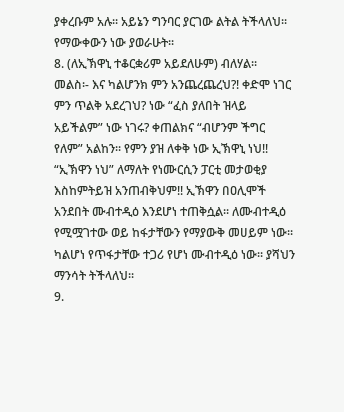ያቀረቡም አሉ፡፡ አይኔን ግንባር ያርገው ልትል ትችላለህ፡፡ የማውቀውን ነው ያወራሁት፡፡
8. (ለኢኽዋኒ ተቆርቋሪም አይደለሁም) ብለሃል፡፡
መልስ፡- እና ካልሆንክ ምን አንጨረጨረህ?! ቀድሞ ነገር ምን ጥልቅ አደረገህ? ነው “ፈስ ያለበት ዝላይ አይችልም” ነው ነገሩ? ቀጠልክና “ብሆንም ችግር የለም” አልከን፡፡ የምን ያዝ ለቀቅ ነው ኢኽዋኒ ነህ!! “ኢኽዋን ነህ” ለማለት የነሙርሲን ፓርቲ መታወቂያ እስከምትይዝ አንጠብቅህም!! ኢኽዋን በዐሊሞች አንደበት ሙብተዲዕ እንደሆነ ተጠቅሷል፡፡ ለሙብተዲዕ የሚሟገተው ወይ ከፋታቸውን የማያውቅ መሀይም ነው፡፡ ካልሆነ የጥፋታቸው ተጋሪ የሆነ ሙብተዲዕ ነው፡፡ ያሻህን ማንሳት ትችላለህ፡፡
9.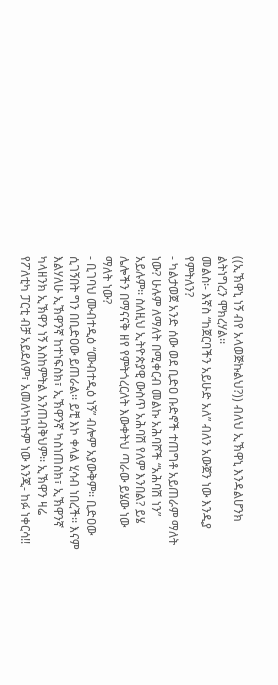((ኢኽዋኒ ነኝ ብየ አላወጅኩልህ?)) ብለህ ኢኽዋኒ እንዳልሆንክ ልትነግረን ሞክረሃል፡፡
መልስ፡- እኛስ “ከጀርባችን አይሁድ አለ” ብለን አውጀን ነው እንዲያ የምትለን?
- ካልታወጀ አንድ ሰው ወደ ቢድዐ ቡድኖች ተጠግቶ አይጠራም ማለት ነው? ሁሉም ለማለት በሚቀርብ መልኩ አሕባሾች “አሕባሽ ነን” አይሉም፡፡ ስለዚህ ኢትዮጵያዊ ውስጥ አሕባሽ የለም እንበል? ይሄ ሌሎችን በማናናቅ ዘየ የምትጎረርለት እውቀትህ ጣራው ይሄው ነው ማለት ነው?
- ቢገባህ ሙብተዲዕ “ሙብተዲዕ ነኝ” ብሎም አያውቅም፡፡ ቢድዐው ሲገኝበት ግን በቢድዐው ይጠራል፡፡ ይቺ እኮ ቀላል ሂሳብ ነበረች፡፡ እናም እልሃለሁ ኢኽዋንኛ ከተነፍስክ፣ ኢኽዋንኛ ካስነጠስክ፣ ኢኽዋንኛ ካላዘንክ ኢኽዋን ነኝ እስከምትል አንጠብቅህም፡፡ ኢኽዋን ዛሬ የፖለቲካ ፓርቲ ብቻ አይደለም፣ አመለካከትም ነው እንጂ- ከፉ ነቀርሳ!!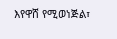እየዋሸ የሚወነጅል፣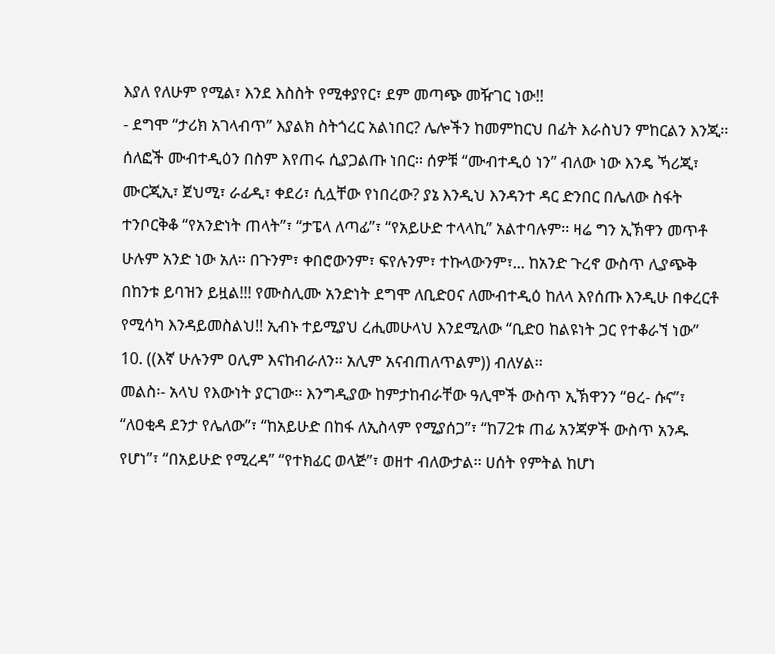እያለ የለሁም የሚል፣ እንደ እስስት የሚቀያየር፣ ደም መጣጭ መዥገር ነው!!
- ደግሞ “ታሪክ አገላብጥ” እያልክ ስትጎረር አልነበር? ሌሎችን ከመምከርህ በፊት እራስህን ምከርልን እንጂ፡፡ ሰለፎች ሙብተዲዕን በስም እየጠሩ ሲያጋልጡ ነበር፡፡ ሰዎቹ “ሙብተዲዕ ነን” ብለው ነው እንዴ ኻሪጂ፣ ሙርጂኢ፣ ጀህሚ፣ ራፊዲ፣ ቀደሪ፣ ሲሏቸው የነበረው? ያኔ እንዲህ እንዳንተ ዳር ድንበር በሌለው ስፋት ተንቦርቅቆ “የአንድነት ጠላት”፣ “ታፔላ ለጣፊ”፣ “የአይሁድ ተላላኪ” አልተባሉም፡፡ ዛሬ ግን ኢኽዋን መጥቶ ሁሉም አንድ ነው አለ፡፡ በጉንም፣ ቀበሮውንም፣ ፍየሉንም፣ ተኩላውንም፣... ከአንድ ጉረኖ ውስጥ ሊያጭቅ በከንቱ ይባዝን ይዟል!!! የሙስሊሙ አንድነት ደግሞ ለቢድዐና ለሙብተዲዕ ከለላ እየሰጡ እንዲሁ በቀረርቶ የሚሳካ እንዳይመስልህ!! ኢብኑ ተይሚያህ ረሒመሁላህ እንደሚለው “ቢድዐ ከልዩነት ጋር የተቆራኘ ነው”
10. ((እኛ ሁሉንም ዐሊም እናከብራለን፡፡ አሊም አናብጠለጥልም)) ብለሃል፡፡
መልስ፡- አላህ የእውነት ያርገው፡፡ እንግዲያው ከምታከብራቸው ዓሊሞች ውስጥ ኢኽዋንን “ፀረ- ሱና”፣ “ለዐቂዳ ደንታ የሌለው”፣ “ከአይሁድ በከፋ ለኢስላም የሚያሰጋ”፣ “ከ72ቱ ጠፊ አንጃዎች ውስጥ አንዱ የሆነ”፣ “በአይሁድ የሚረዳ” “የተክፊር ወላጅ”፣ ወዘተ ብለውታል፡፡ ሀሰት የምትል ከሆነ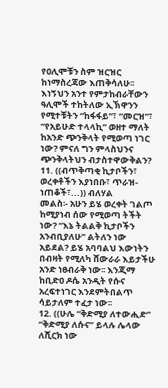የዐሊሞቹን ስም ዝርዝር ከነማስረጃው እጠቅሳለሁ፡፡ እነኝህን አንተ የምታከብራቸውን ዓሊሞች ተከትለው ኢኽዋንን የሚተቹትን “ከፋፋይ”፣ “መርዝ”፣ “የአይሁድ ተላላኪ” ወዘተ ማለት ከአንድ ጭንቅላት የሚወጣ ነገር ነው? ምናለ ግን ምላስህንና ጭንቅላትህን ብታስተዋውቅልን?
11. ((ብጥቅጣቂ ኪታቦችን፣ ወረቀቶችን እያነበቡ፣ ጥራዝ-ነጠቆች፣...)) ብለሃል
መልስ፡- አሁን ይሄ ወረቀት ገልጦ ከሚያነብ ሰው የሚወጣ ትችት ነው? “እኔ ትልልቅ ኪታቦችን አንብቢያለሁ” ልትለን ነው አይደል? ይሄ አባባልህ እውነትን በብዛት የሚለካ ሸውራራ እይታችሁ አንድ ነፀብራቅ ነው፡፡ እንጂማ ከቢድዐ ዶሴ አንዲት የሱና አረፍተነገር እንደምትበልጥ ሳይታለም ተፈታ ነው፡፡
12. ((ሁሌ “ቅድሚያ ለተውሒድ” “ቅድሚያ ለሱና” ይላሉ ሌላው ለሺርክ ነው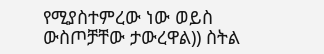የሚያስተምረው ነው ወይስ ውስጦቻቸው ታውረዋል)) ስትል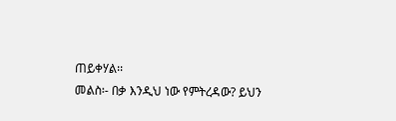ጠይቀሃል፡፡
መልስ፡- በቃ እንዲህ ነው የምትረዳው? ይህን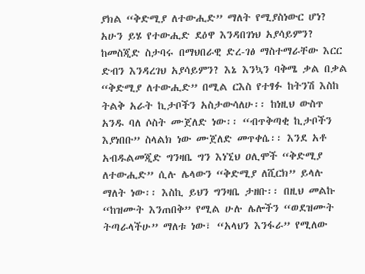ያክል “ቅድሚያ ለተውሒድ” ማለት የሚያስነውር ሆነ? አሁን ይሄ የተውሒድ ደዕዋ እንዳበገነህ አያሳይምን? ከመስጂድ ስታባሩ በማህበራዊ ድረ-ገፅ ማስተማራቸው እርር ድብን እንዳረገህ አያሳይምን? እኔ እንኳን ባቅሜ ቃል በቃል “ቅድሚያ ለተውሒድ” በሚል ርእስ የተፃፉ ከትንሽ እስከ ትልቅ አራት ኪታቦችን አስታውሳለሁ፡፡ ከነዚህ ውስጥ አንዱ ባለ ሶስት ሙጀለድ ነው፡፡ “ብጥቅጣቂ ኪታቦችን እያነበቡ” ስላልክ ነው ሙጀለድ መጥቀሴ፡፡ እንደ አቶ አብዱልመጂድ ግንዛቤ ግን እነኚህ ዐሊሞች “ቅድሚያ ለተውሒድ” ሲሉ ሌላውን “ቅድሚያ ለሺርክ” ይላሉ ማለት ነው፡፡ እስኪ ይህን ግንዛቤ ታዘቡ፡፡ በዚህ መልኩ “ከዝሙት እንጠበቅ” የሚል ሁሉ ሌሎችን “ወደዝሙት ትጣራላችሁ” ማለቱ ነው፣ “አላህን እንፋራ” የሚለው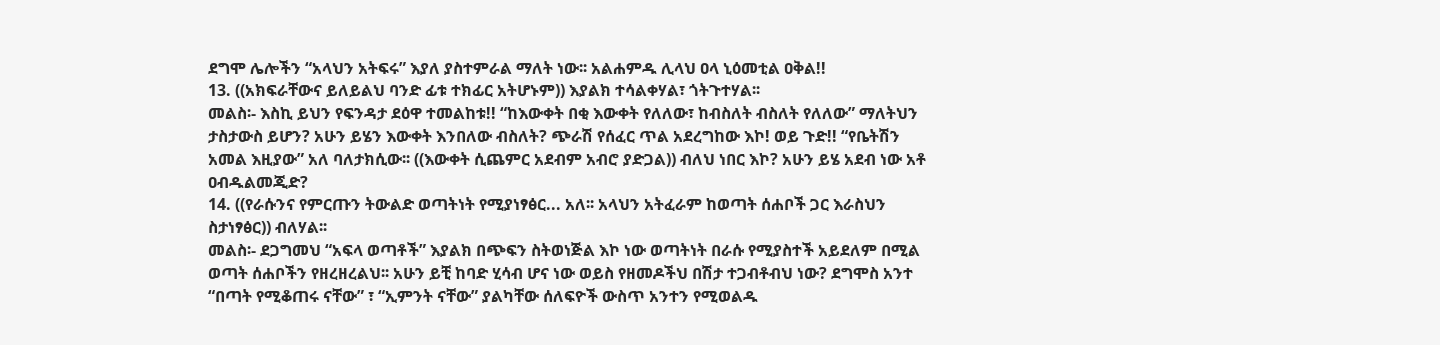ደግሞ ሌሎችን “አላህን አትፍሩ” እያለ ያስተምራል ማለት ነው፡፡ አልሐምዱ ሊላህ ዐላ ኒዕመቲል ዐቅል!!
13. ((አክፍራቸውና ይለይልህ ባንድ ፊቱ ተክፊር አትሆኑም)) እያልክ ተሳልቀሃል፣ ጎትጉተሃል፡፡
መልስ፡- እስኪ ይህን የፍንዳታ ደዕዋ ተመልከቱ!! “ከእውቀት በቂ እውቀት የለለው፣ ከብስለት ብስለት የለለው” ማለትህን ታስታውስ ይሆን? አሁን ይሄን እውቀት እንበለው ብስለት? ጭራሽ የሰፈር ጥል አደረግከው እኮ! ወይ ጉድ!! “የቤትሽን አመል እዚያው” አለ ባለታክሲው፡፡ ((እውቀት ሲጨምር አደብም አብሮ ያድጋል)) ብለህ ነበር እኮ? አሁን ይሄ አደብ ነው አቶ ዐብዱልመጂድ?
14. ((የራሱንና የምርጡን ትውልድ ወጣትነት የሚያነፃፅር... አለ፡፡ አላህን አትፈራም ከወጣት ሰሐቦች ጋር እራስህን ስታነፃፅር)) ብለሃል፡፡
መልስ፡- ደጋግመህ “አፍላ ወጣቶች” እያልክ በጭፍን ስትወነጅል እኮ ነው ወጣትነት በራሱ የሚያስተች አይደለም በሚል ወጣት ሰሐቦችን የዘረዘረልህ፡፡ አሁን ይቺ ከባድ ሂሳብ ሆና ነው ወይስ የዘመዶችህ በሽታ ተጋብቶብህ ነው? ደግሞስ አንተ “በጣት የሚቆጠሩ ናቸው” ፣ “ኢምንት ናቸው” ያልካቸው ሰለፍዮች ውስጥ አንተን የሚወልዱ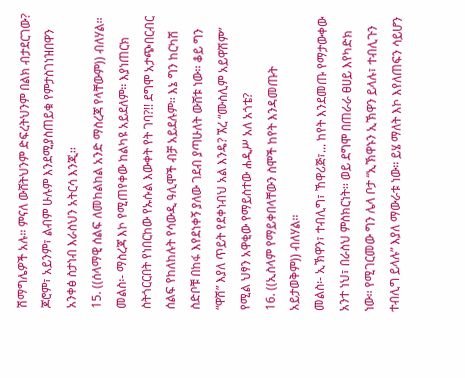ሽማግሌዎች አሉ፡፡ ምናለ ውሸትህንም ድፍረትህንም በልክ ብታደርገው? ጆሮም፣ አይንም፣ ልብም ሁሉም እንደሚያስጠይቁ የምታስገነዝበዋን አንቀፅ ስታነብ እራስህን አትርሳ እንጂ፡፡
15. ((ሰላማዊ ሰልፍ ለመከልከል አንድ ማስረጃ የላቸውም)) ብለሃል፡፡
መልስ፡- ማስረጃ እኮ የሚጠየቀው ከልካዩ አይደለም፡፡ እያነጠርክ ስትጎርርበት የነበርከው የኡሱል እውቀት የት ገባ?!! ደግሞ አታጭበርብር ሰልፍ የከለከሉት የሳውዲ ዓሊሞች ብቻ አይደሉም፡፡ እኔ ግን ከርካሽ ስድቦቹ በከፋ እየደነቀኝ ያለው ገደብ ያጣሁለት ውሸቱ ነው፡፡ ቆይ ግን “ዋሽ” እያለ ጥይት የደቀነብህ አል እንዴ? ኧረ “ሙስሊም አይዋሽም” የሚል ህፃን አዋቂው የማይስተው ሐዲሥ አለ አጎቴ?
16. ((ኢስላም የማይቀበላቸውን ስሞች ከየት እንዳመጡት አይታወቅም)) ብለሃል፡፡
መልስ፡- ኢኽዋን፣ ተብሊግ፣ ኸዋሪጅ፣... ከየት እንደመጡ የማታውቀው አንተ ነህ፣ በራስህ ምስክርነት፡፡ ወይ ደግሞ በጠራራ ፀሀይ እየካድክ ነው፡፡ የሚገርመው ግን ሌላ ቦታ “ኢኽዋኑን ኢኽዋን ይላሉ፣ ተብሊጉን ተብሊግ ይላሉ” እያለ ማውራቱ ነው፡፡ ይሄ ማለት እኮ እየለጠፍን ሳይሆን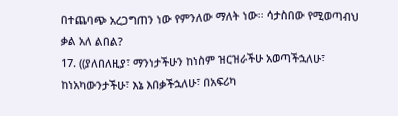በተጨባጭ አረጋግጠን ነው የምንለው ማለት ነው፡፡ ሳታስበው የሚወጣብህ ቃል አለ ልበል?
17. ((ያለበለዚያ፣ ማንነታችሁን ከነስም ዝርዝራችሁ አወጣችኋለሁ፣ ከነአካውንታችሁ፣ እኔ እበቃችኋለሁ፣ በአፍሪካ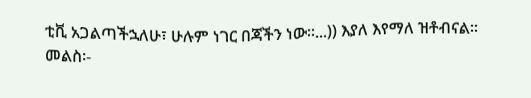ቲቪ አጋልጣችኋለሁ፣ ሁሉም ነገር በጃችን ነው፡፡...)) እያለ እየማለ ዝቶብናል፡፡
መልስ፡-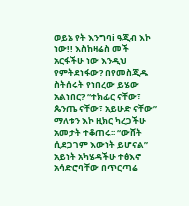ወይኔ የት እንግባi ዓጂብ እኮ ነው!! እስከዛሬስ መች አርፋችሁ ነው እንዲህ የምትደነፋው? በየመስጂዱ ስትሰሩት የነበረው ይሄው አልነበር? “ተክፊር ናቸው፣ ጴንጤ ናቸው፣ አይሁድ ናቸው” ማለቱን እኮ ዚክር ካረጋችሁ አመታት ተቆጠሩ፡፡ “ውሸት ሲደጋገም እውነት ይሆናል” አይነት አካሄዳችሁ ተፅእኖ አሳድሮባቸው በጥርጣሬ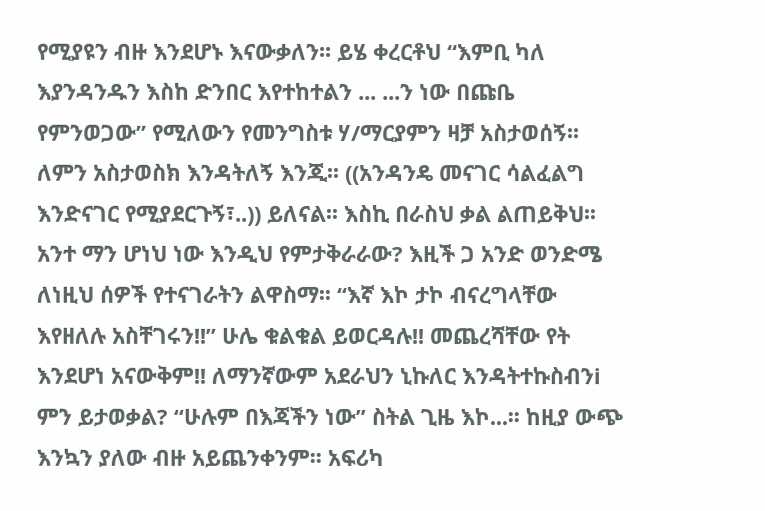የሚያዩን ብዙ እንደሆኑ እናውቃለን፡፡ ይሄ ቀረርቶህ “እምቢ ካለ እያንዳንዱን እስከ ድንበር እየተከተልን ... ...ን ነው በጩቤ የምንወጋው” የሚለውን የመንግስቱ ሃ/ማርያምን ዛቻ አስታወሰኝ፡፡ ለምን አስታወስክ እንዳትለኝ እንጂ፡፡ ((አንዳንዴ መናገር ሳልፈልግ እንድናገር የሚያደርጉኝ፣..)) ይለናል፡፡ እስኪ በራስህ ቃል ልጠይቅህ፡፡ አንተ ማን ሆነህ ነው እንዲህ የምታቅራራው? እዚች ጋ አንድ ወንድሜ ለነዚህ ሰዎች የተናገራትን ልዋስማ፡፡ “እኛ እኮ ታኮ ብናረግላቸው እየዘለሉ አስቸገሩን!!” ሁሌ ቁልቁል ይወርዳሉ!! መጨረሻቸው የት እንደሆነ አናውቅም!! ለማንኛውም አደራህን ኒኩለር እንዳትተኩስብንi ምን ይታወቃል? “ሁሉም በእጃችን ነው” ስትል ጊዜ እኮ...፡፡ ከዚያ ውጭ እንኳን ያለው ብዙ አይጨንቀንም፡፡ አፍሪካ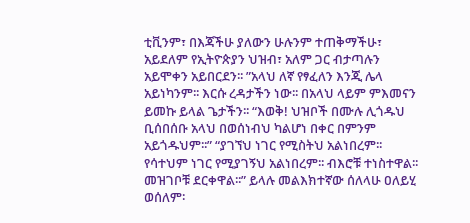ቲቪንም፣ በእጃችሁ ያለውን ሁሉንም ተጠቅማችሁ፣ አይደለም የኢትዮጵያን ህዝብ፣ አለም ጋር ብታጣሉን አይሞቀን አይበርደን፡፡ ”አላህ ለኛ የፃፈለን እንጂ ሌላ አይነካንም፡፡ እርሱ ረዳታችን ነው፡፡ በአላህ ላይም ምእመናን ይመኩ ይላል ጌታችን፡፡ “እወቅ! ህዝቦች በሙሉ ሊጎዱህ ቢሰበሰቡ አላህ በወሰነብህ ካልሆነ በቀር በምንም አይጎዱህም፡፡” “ያገኘህ ነገር የሚስትህ አልነበረም፡፡ የሳተህም ነገር የሚያገኝህ አልነበረም፡፡ ብእሮቹ ተነስተዋል፡፡ መዝገቦቹ ደርቀዋል፡፡” ይላሉ መልእክተኛው ሰለላሁ ዐለይሂ ወሰለም፡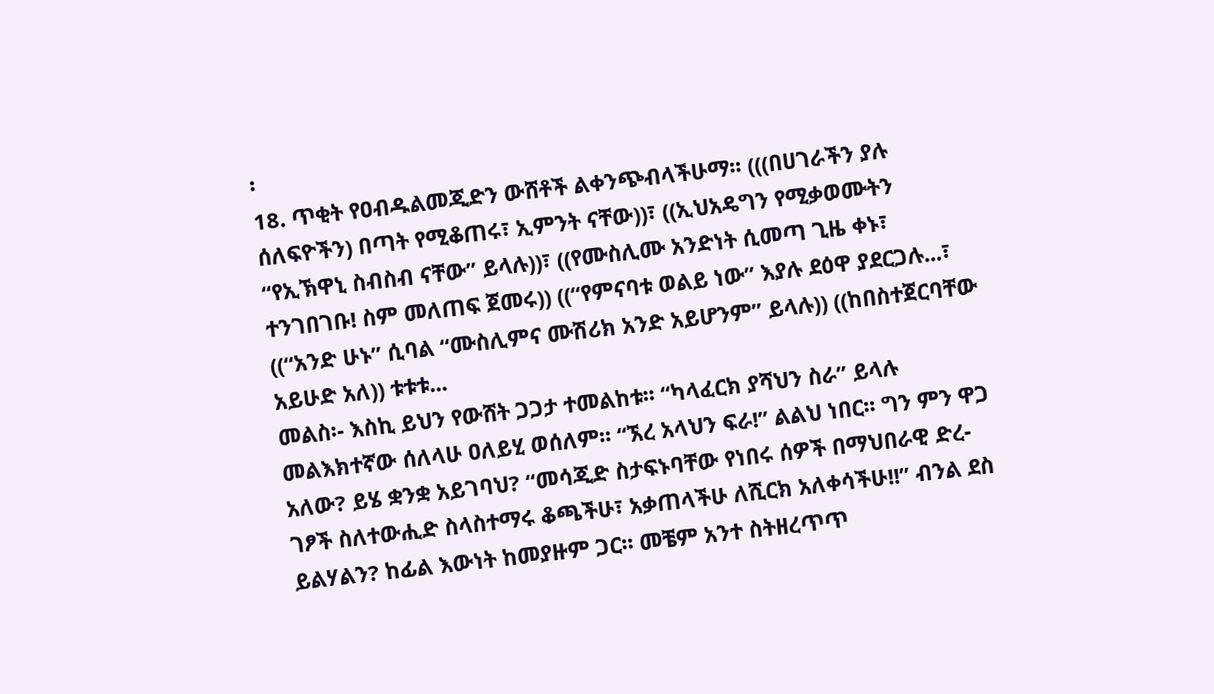፡
18. ጥቂት የዐብዱልመጂድን ውሸቶች ልቀንጭብላችሁማ፡፡ (((በሀገራችን ያሉ ሰለፍዮችን) በጣት የሚቆጠሩ፣ ኢምንት ናቸው))፣ ((ኢህአዴግን የሚቃወሙትን “የኢኽዋኒ ስብስብ ናቸው” ይላሉ))፣ ((የሙስሊሙ አንድነት ሲመጣ ጊዜ ቀኑ፣ ተንገበገቡ! ስም መለጠፍ ጀመሩ)) ((“የምናባቱ ወልይ ነው” እያሉ ደዕዋ ያደርጋሉ...፣ ((“አንድ ሁኑ” ሲባል “ሙስሊምና ሙሽሪክ አንድ አይሆንም” ይላሉ)) ((ከበስተጀርባቸው አይሁድ አለ)) ቱቱቱ...
መልስ፡- እስኪ ይህን የውሸት ጋጋታ ተመልከቱ፡፡ “ካላፈርክ ያሻህን ስራ” ይላሉ መልእክተኛው ሰለላሁ ዐለይሂ ወሰለም፡፡ “ኧረ አላህን ፍራ!” ልልህ ነበር፡፡ ግን ምን ዋጋ አለው? ይሄ ቋንቋ አይገባህ? “መሳጂድ ስታፍኑባቸው የነበሩ ሰዎች በማህበራዊ ድረ-ገፆች ስለተውሒድ ስላስተማሩ ቆጫችሁ፣ አቃጠላችሁ ለሺርክ አለቀሳችሁ!!” ብንል ደስ ይልሃልን? ከፊል እውነት ከመያዙም ጋር፡፡ መቼም አንተ ስትዘረጥጥ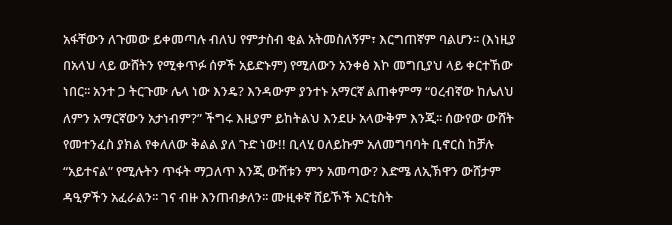አፋቸውን ለጉመው ይቀመጣሉ ብለህ የምታስብ ቂል አትመስለኝም፣ እርግጠኛም ባልሆን፡፡ (እነዚያ በአላህ ላይ ውሸትን የሚቀጥፉ ሰዎች አይድኑም) የሚለውን አንቀፅ እኮ መግቢያህ ላይ ቀርተኸው ነበር፡፡ አንተ ጋ ትርጉሙ ሌላ ነው እንዴ? እንዳውም ያንተኑ አማርኛ ልጠቀምማ “ዐረብኛው ከሌለህ ለምን አማርኛውን አታነብም?” ችግሩ እዚያም ይከትልህ እንደሁ አላውቅም እንጂ፡፡ ሰውየው ውሸት የመተንፈስ ያክል የቀለለው ቅልል ያለ ጉድ ነው!! ቢላሂ ዐለይኩም አለመግባባት ቢኖርስ ከቻሉ “አይተናል” የሚሉትን ጥፋት ማጋለጥ እንጂ ውሸቱን ምን አመጣው? እድሜ ለኢኽዋን ውሸታም ዳዒዎችን አፈራልን፡፡ ገና ብዙ እንጠብቃለን፡፡ ሙዚቀኛ ሸይኾች አርቲስት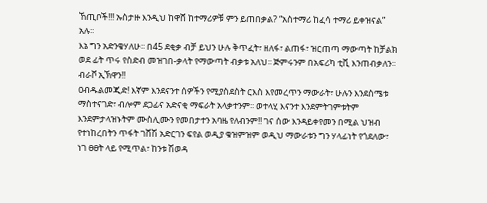ኸጢቦች!!! ኡስታዙ እንዲህ ከዋሸ ከተማሪዎቹ ምን ይጠበቃል? “አስተማሪ ከፈሳ ተማሪ ይቀዝናል” አሉ፡፡
እኔ ግን አድንቄሃለሁ፡፡ በ45 ደቂቃ ብቻ ይህን ሁሉ ቅጥፈት፣ ዘለፋ፣ ልጠፋ፣ ዝርጠጣ ማውጣት ከቻልክ ወደ ፊት ጥሩ የስድብ መዝገበ-ቃላት የማውጣት ብቃቱ አለህ፡፡ ጅምሩንም በአፍሪካ ቲቪ እንጠብቃለን፡፡ ብራቮ ኢኽዋን!!
ዐብዱልመጂድ! እኛም እንደናንተ ሰዎችን የሚያስደስት ርእስ እየመረጥን ማውራት፣ ሁሉን እንደስሜቱ ማስተናገድ፣ ብሎም ደጋፊና አድናቂ ማፍራት አላቃተንም፡፡ ወተላሂ እናንተ እንደምትገምቱትም እንደምታላዝኑትም ሙስሊሙን የመበታተን አባዜ የለብንም!! ገና ሰው እንዳይቀየመን በሚል ህዝብ የተነከረበትን ጥፋት ገሸሽ አድርገን ፍየል ወዲያ ቁዝምዝም ወዲህ ማውራቱን ግን ሃላፊነት የጎደለው፣ ነገ ፀፀት ላይ የሚጥል፣ ከንቱ ሽወዳ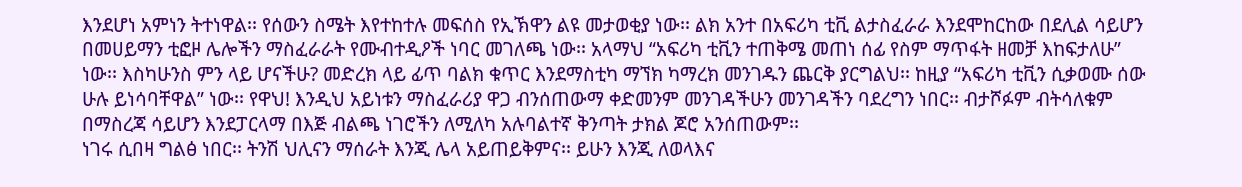እንደሆነ አምነን ትተነዋል፡፡ የሰውን ስሜት እየተከተሉ መፍሰስ የኢኽዋን ልዩ መታወቂያ ነው፡፡ ልክ አንተ በአፍሪካ ቲቪ ልታስፈራራ እንደሞከርከው በደሊል ሳይሆን በመሀይማን ቲፎዞ ሌሎችን ማስፈራራት የሙብተዲዖች ነባር መገለጫ ነው፡፡ አላማህ “አፍሪካ ቲቪን ተጠቅሜ መጠነ ሰፊ የስም ማጥፋት ዘመቻ እከፍታለሁ” ነው፡፡ እስካሁንስ ምን ላይ ሆናችሁ? መድረክ ላይ ፊጥ ባልክ ቁጥር እንደማስቲካ ማኘክ ካማረክ መንገዱን ጨርቅ ያርግልህ፡፡ ከዚያ “አፍሪካ ቲቪን ሲቃወሙ ሰው ሁሉ ይነሳባቸዋል” ነው፡፡ የዋህ! እንዲህ አይነቱን ማስፈራሪያ ዋጋ ብንሰጠውማ ቀድመንም መንገዳችሁን መንገዳችን ባደረግን ነበር፡፡ ብታሾፉም ብትሳለቁም በማስረጃ ሳይሆን እንደፓርላማ በእጅ ብልጫ ነገሮችን ለሚለካ አሉባልተኛ ቅንጣት ታክል ጆሮ አንሰጠውም፡፡
ነገሩ ሲበዛ ግልፅ ነበር፡፡ ትንሽ ህሊናን ማሰራት እንጂ ሌላ አይጠይቅምና፡፡ ይሁን እንጂ ለወላእና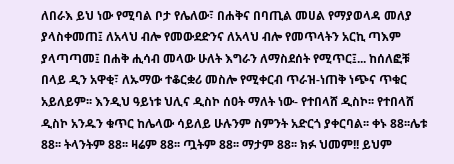ለበራእ ይህ ነው የሚባል ቦታ የሌለው፣ በሐቅና በባጢል መሀል የማያወላዳ መለያ ያላስቀመጠ፤ ለአላህ ብሎ የመውደድንና ለአላህ ብሎ የመጥላትን አርኪ ጣእም ያላጣጣመ፤ በሐቅ ሒሳብ መላው ሁለት እግራን ለማስደሰት የሚጥር፤... ከሰለፎቹ በላይ ዲን አዋቂ፣ ለኡማው ተቆርቋሪ መስሎ የሚቀርብ ጥራዝ-ነጠቅ ነጭና ጥቁር አይለይም፡፡ እንዲህ ዓይነቱ ህሊና ዲስኮ ሰዐት ማለት ነው- የተበላሸ ዲስኮ፡፡ የተበላሸ ዲስኮ አንዱን ቁጥር ከሌላው ሳይለይ ሁሉንም ስምንት አድርጎ ያቀርባል፡፡ ቀኑ 88፡፡ሌቱ 88፡፡ ትላንትም 88፡፡ ዛሬም 88፡፡ ጧትም 88፡፡ ማታም 88፡፡ ክፉ ህመም!! ይህም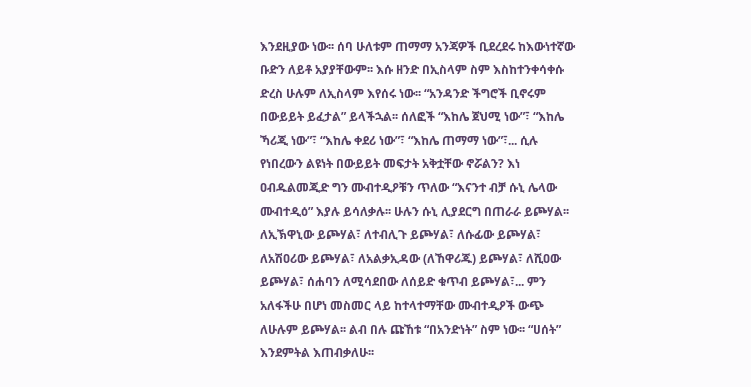እንደዚያው ነው፡፡ ሰባ ሁለቱም ጠማማ አንጃዎች ቢደረደሩ ከእውነተኛው ቡድን ለይቶ አያያቸውም፡፡ እሱ ዘንድ በኢስላም ስም እስከተንቀሳቀሱ ድረስ ሁሉም ለኢስላም እየሰሩ ነው፡፡ “አንዳንድ ችግሮች ቢኖሩም በውይይት ይፈታል” ይላችኋል፡፡ ሰለፎች “እከሌ ጀህሚ ነው”፣ “እከሌ ኻሪጂ ነው”፣ “እከሌ ቀደሪ ነው”፣ “እከሌ ጠማማ ነው”፣... ሲሉ የነበረውን ልዩነት በውይይት መፍታት አቅቷቸው ኖሯልን? እነ ዐብዱልመጂድ ግን ሙብተዲዖቹን ጥለው “እናንተ ብቻ ሱኒ ሌላው ሙብተዲዕ” እያሉ ይሳለቃሉ፡፡ ሁሉን ሱኒ ሊያደርግ በጠራራ ይጮሃል፡፡ ለኢኽዋኒው ይጮሃል፣ ለተብሊጉ ይጮሃል፣ ለሱፊው ይጮሃል፣ ለአሽዐሪው ይጮሃል፣ ለአልቃኢዳው (ለኸዋሪጁ) ይጮሃል፣ ለሺዐው ይጮሃል፣ ሰሐባን ለሚሳደበው ለሰይድ ቁጥብ ይጮሃል፣... ምን አለፋችሁ በሆነ መስመር ላይ ከተላተማቸው ሙብተዲዖች ውጭ ለሁሉም ይጮሃል፡፡ ልብ በሉ ጩኸቱ “በአንድነት” ስም ነው፡፡ “ሀሰት” እንደምትል እጠብቃለሁ፡፡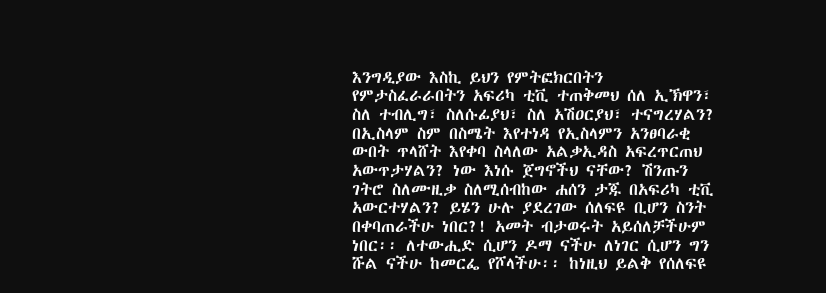እንግዲያው እስኪ ይህን የምትፎክርበትን የምታስፈራራበትን አፍሪካ ቲቪ ተጠቅመህ ሰለ ኢኽዋን፣ ስለ ተብሊግ፣ ስለሱፊያህ፣ ስለ አሽዐርያህ፣ ተናግረሃልን? በኢስላም ስም በስሜት እየተነዳ የኢስላምን አንፀባራቂ ውበት ጥላሸት እየቀባ ስላለው አልቃኢዳስ አፍረጥርጠህ አውጥታሃልን? ነው እነሱ ጀግኖችህ ናቸው? ሽንጡን ገትሮ ስለሙዚቃ ስለሚሰብከው ሐሰን ታጁ በአፍሪካ ቲቪ አውርተሃልን? ይሄን ሁሉ ያደረገው ሰለፍዩ ቢሆን ስንት በቀባጠራችሁ ነበር?! አመት ብታወሩት አይሰለቻችሁም ነበር፡፡ ለተውሒድ ሲሆን ዶማ ናችሁ ለነገር ሲሆን ግን ሹል ናችሁ ከመርፌ የሾላችሁ፡፡ ከነዚህ ይልቅ የሰለፍዩ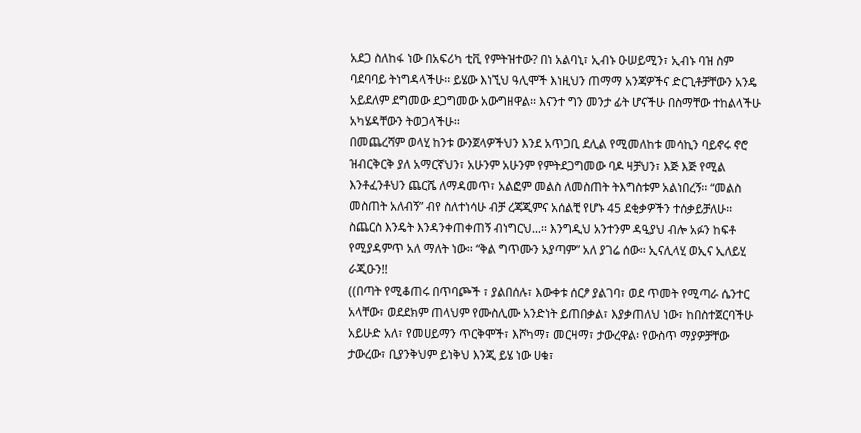አደጋ ስለከፋ ነው በአፍሪካ ቲቪ የምትዝተው? በነ አልባኒ፣ ኢብኑ ዑሠይሚን፣ ኢብኑ ባዝ ስም ባደባባይ ትነግዳላችሁ፡፡ ይሄው እነኚህ ዓሊሞች እነዚህን ጠማማ አንጃዎችና ድርጊቶቻቸውን አንዴ አይደለም ደግመው ደጋግመው አውግዘዋል፡፡ እናንተ ግን መንታ ፊት ሆናችሁ በስማቸው ተከልላችሁ አካሄዳቸውን ትወጋላችሁ፡፡
በመጨረሻም ወላሂ ከንቱ ውንጀላዎችህን እንደ አጥጋቢ ደሊል የሚመለከቱ መሳኪን ባይኖሩ ኖሮ ዝብርቅርቅ ያለ አማርኛህን፣ አሁንም አሁንም የምትደጋግመው ባዶ ዛቻህን፣ እጅ እጅ የሚል እንቶፈንቶህን ጨርሼ ለማዳመጥ፣ አልፎም መልስ ለመስጠት ትእግስቱም አልነበረኝ፡፡ “መልስ መስጠት አለብኝ” ብየ ስለተነሳሁ ብቻ ረጃጂምና አሰልቺ የሆኑ 45 ደቂቃዎችን ተሰቃይቻለሁ፡፡ ስጨርስ እንዴት እንዳንቀጠቀጠኝ ብነግርህ...፡፡ እንግዲህ አንተንም ዳዒያህ ብሎ አፉን ከፍቶ የሚያዳምጥ አለ ማለት ነው፡፡ “ቅል ግጥሙን አያጣም” አለ ያገሬ ሰው፡፡ ኢናሊላሂ ወኢና ኢለይሂ ራጂዑን!!
((በጣት የሚቆጠሩ በጥባጮች ፣ ያልበሰሉ፣ እውቀቱ ሰርፆ ያልገባ፣ ወደ ጥመት የሚጣራ ሴንተር አላቸው፣ ወደደክም ጠላህም የሙስሊሙ አንድነት ይጠበቃል፣ እያቃጠለህ ነው፣ ከበስተጀርባችሁ አይሁድ አለ፣ የመሀይማን ጥርቅሞች፣ እሾካማ፣ መርዛማ፣ ታውረዋል፡ የውስጥ ማያዎቻቸው ታውረው፣ ቢያንቅህም ይነቅህ እንጂ ይሄ ነው ሀቁ፣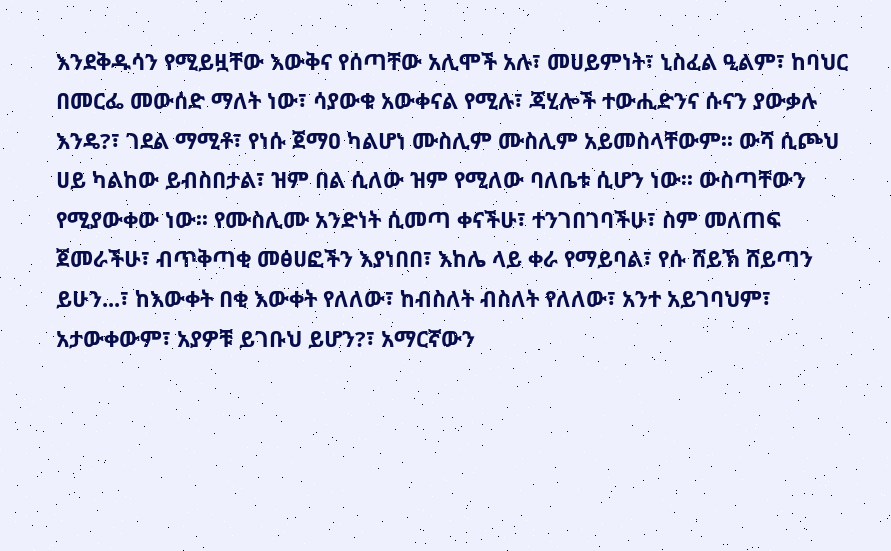እንደቅዱሳን የሚይዟቸው እውቅና የሰጣቸው አሊሞች አሉ፣ መሀይምነት፣ ኒስፈል ዒልም፣ ከባህር በመርፌ መውሰድ ማለት ነው፣ ሳያውቁ አውቀናል የሚሉ፣ ጃሂሎች ተውሒድንና ሱናን ያውቃሉ እንዴ?፣ ገደል ማሚቶ፣ የነሱ ጀማዐ ካልሆነ ሙስሊም ሙስሊም አይመስላቸውም፡፡ ውሻ ሲጮህ ሀይ ካልከው ይብስበታል፣ ዝም በል ሲለው ዝም የሚለው ባለቤቱ ሲሆን ነው፡፡ ውስጣቸውን የሚያውቀው ነው፡፡ የሙስሊሙ አንድነት ሲመጣ ቀናችሁ፣ ተንገበገባችሁ፣ ስም መለጠፍ ጀመራችሁ፣ ብጥቅጣቂ መፅሀፎችን እያነበበ፣ እከሌ ላይ ቀራ የማይባል፣ የሱ ሸይኽ ሸይጣን ይሁን...፣ ከእውቀት በቂ እውቀት የለለው፣ ከብስለት ብስለት የለለው፣ አንተ አይገባህም፣ አታውቀውም፣ አያዎቹ ይገቡህ ይሆን?፣ አማርኛውን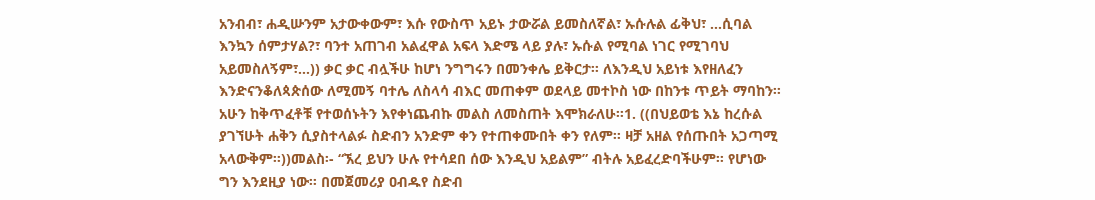አንብብ፣ ሐዲሡንም አታውቀውም፣ እሱ የውስጥ አይኑ ታውሯል ይመስለኛል፣ ኡሱሉል ፊቅህ፣ ...ሲባል እንኳን ሰምታሃል?፣ ባንተ አጠገብ አልፈዋል አፍላ እድሜ ላይ ያሉ፣ ኡሱል የሚባል ነገር የሚገባህ አይመስለኝም፣...)) ቃር ቃር ብሏችሁ ከሆነ ንግግሩን በመንቀሌ ይቅርታ፡፡ ለእንዲህ አይነቱ እየዘለፈን እንድናንቆለጳጵሰው ለሚመኝ ባተሌ ለስላሳ ብእር መጠቀም ወደላይ መተኮስ ነው በከንቱ ጥይት ማባከን፡፡ አሁን ከቅጥፈቶቹ የተወሰኑትን እየቀነጨብኩ መልስ ለመስጠት እሞክራለሁ፡፡1. ((በህይወቴ እኔ ከረሱል ያገኘሁት ሐቅን ሲያስተላልፉ ስድብን አንድም ቀን የተጠቀሙበት ቀን የለም፡፡ ዛቻ አዘል የሰጡበት አጋጣሚ አላውቅም፡፡))መልስ፡- “ኧረ ይህን ሁሉ የተሳደበ ሰው እንዲህ አይልም” ብትሉ አይፈረድባችሁም፡፡ የሆነው ግን እንደዚያ ነው፡፡ በመጀመሪያ ዐብዱየ ስድብ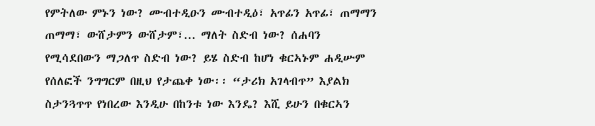የምትለው ምኑን ነው? ሙብተዲዑን ሙብተዲዕ፣ አጥፊን አጥፊ፣ ጠማማን ጠማማ፣ ውሸታምን ውሸታም፣... ማለት ስድብ ነው? ሰሐባን የሚሳደበውን ማጋለጥ ስድብ ነው? ይሄ ስድብ ከሆነ ቁርኣኑም ሐዲሡም የሰለፎች ንግግርም በዚህ የታጨቀ ነው፡፡ “ታሪክ አገላብጥ” እያልክ ስታንጓጥጥ የነበረው እንዲሁ በከንቱ ነው እንዴ? እሺ ይሁን በቁርኣን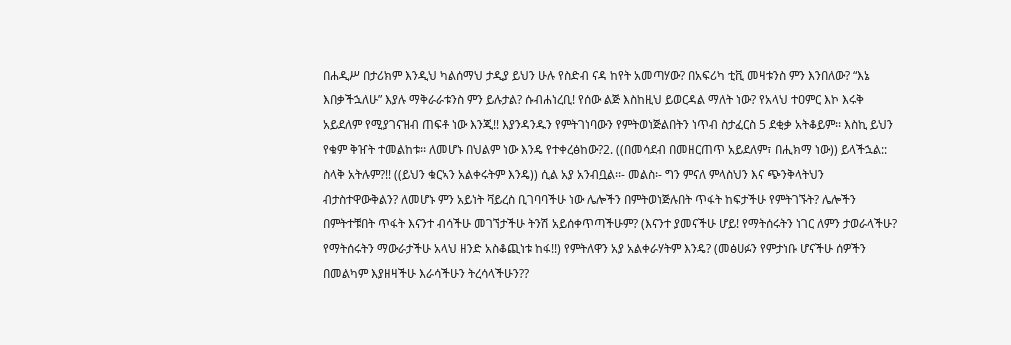በሐዲሥ በታሪክም እንዲህ ካልሰማህ ታዲያ ይህን ሁሉ የስድብ ናዳ ከየት አመጣሃው? በአፍሪካ ቲቪ መዛቱንስ ምን እንበለው? “እኔ እበቃችኋለሁ” እያሉ ማቅራራቱንስ ምን ይሉታል? ሱብሐነረቢ! የሰው ልጅ እስከዚህ ይወርዳል ማለት ነው? የአላህ ተዐምር እኮ እሩቅ አይደለም የሚያገናዝብ ጠፍቶ ነው እንጂ!! እያንዳንዱን የምትገነባውን የምትወነጅልበትን ነጥብ ስታፈርስ 5 ደቂቃ አትቆይም፡፡ እስኪ ይህን የቁም ቅዠት ተመልከቱ፡፡ ለመሆኑ በህልም ነው እንዴ የተቀረፅከው?2. ((በመሳደብ በመዘርጠጥ አይደለም፣ በሒክማ ነው)) ይላችኋል:: ስላቅ አትሉም?!! ((ይህን ቁርኣን አልቀሩትም እንዴ)) ሲል አያ አንብቧል፡፡- መልስ፡- ግን ምናለ ምላስህን እና ጭንቅላትህን ብታስተዋውቅልን? ለመሆኑ ምን አይነት ቫይረስ ቢገባባችሁ ነው ሌሎችን በምትወነጅሉበት ጥፋት ከፍታችሁ የምትገኙት? ሌሎችን በምትተቹበት ጥፋት እናንተ ብሳችሁ መገኘታችሁ ትንሽ አይሰቀጥጣችሁም? (እናንተ ያመናችሁ ሆይ! የማትሰሩትን ነገር ለምን ታወራላችሁ? የማትሰሩትን ማውራታችሁ አላህ ዘንድ አስቆጪነቱ ከፋ!!) የምትለዋን አያ አልቀራሃትም እንዴ? (መፅሀፉን የምታነቡ ሆናችሁ ሰዎችን በመልካም እያዘዛችሁ እራሳችሁን ትረሳላችሁን??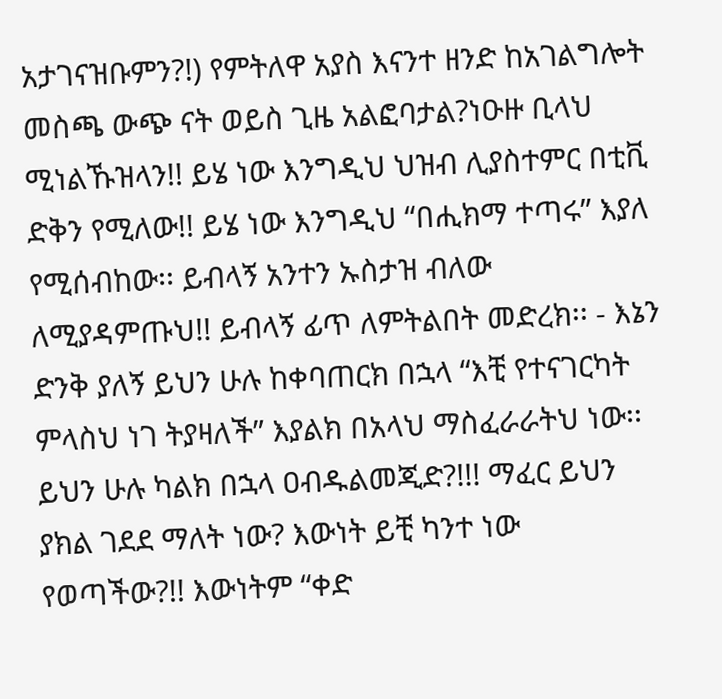አታገናዝቡምን?!) የምትለዋ አያስ እናንተ ዘንድ ከአገልግሎት መስጫ ውጭ ናት ወይስ ጊዜ አልፎባታል?ነዑዙ ቢላህ ሚነልኹዝላን!! ይሄ ነው እንግዲህ ህዝብ ሊያስተምር በቲቪ ድቅን የሚለው!! ይሄ ነው እንግዲህ “በሒክማ ተጣሩ” እያለ የሚሰብከው፡፡ ይብላኝ አንተን ኡስታዝ ብለው ለሚያዳምጡህ!! ይብላኝ ፊጥ ለምትልበት መድረክ፡፡ - እኔን ድንቅ ያለኝ ይህን ሁሉ ከቀባጠርክ በኋላ “እቺ የተናገርካት ምላስህ ነገ ትያዛለች” እያልክ በአላህ ማስፈራራትህ ነው፡፡ ይህን ሁሉ ካልክ በኋላ ዐብዱልመጂድ?!!! ማፈር ይህን ያክል ገደደ ማለት ነው? እውነት ይቺ ካንተ ነው የወጣችው?!! እውነትም “ቀድ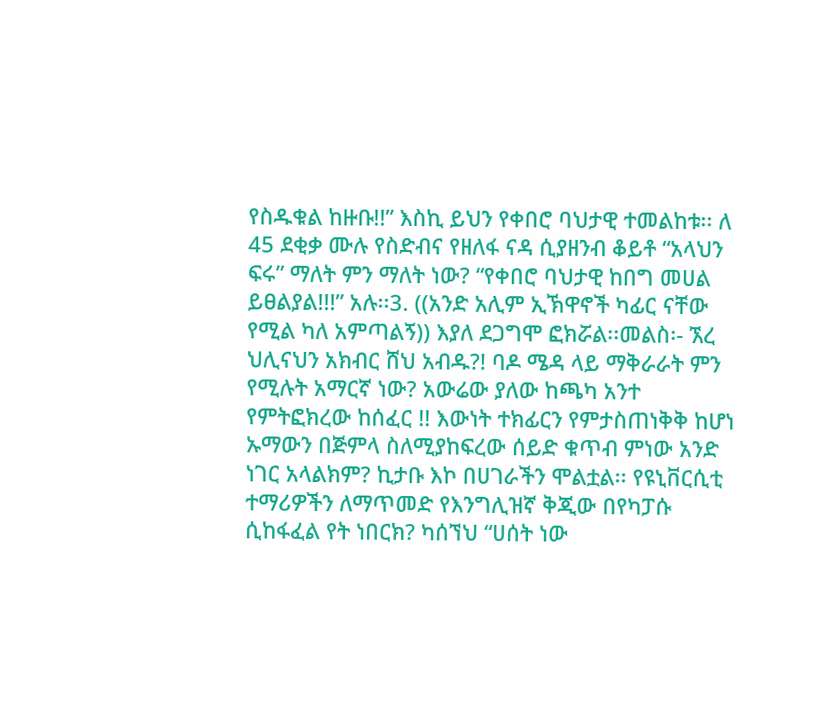የስዱቁል ከዙቡ!!” እስኪ ይህን የቀበሮ ባህታዊ ተመልከቱ፡፡ ለ 45 ደቂቃ ሙሉ የስድብና የዘለፋ ናዳ ሲያዘንብ ቆይቶ “አላህን ፍሩ” ማለት ምን ማለት ነው? “የቀበሮ ባህታዊ ከበግ መሀል ይፀልያል!!!” አሉ፡፡3. ((አንድ አሊም ኢኽዋኖች ካፊር ናቸው የሚል ካለ አምጣልኝ)) እያለ ደጋግሞ ፎክሯል፡፡መልስ፡- ኧረ ህሊናህን አክብር ሸህ አብዱ?! ባዶ ሜዳ ላይ ማቅራራት ምን የሚሉት አማርኛ ነው? አውሬው ያለው ከጫካ አንተ የምትፎክረው ከሰፈር !! እውነት ተክፊርን የምታስጠነቅቅ ከሆነ ኡማውን በጅምላ ስለሚያከፍረው ሰይድ ቁጥብ ምነው አንድ ነገር አላልክም? ኪታቡ እኮ በሀገራችን ሞልቷል፡፡ የዩኒቨርሲቲ ተማሪዎችን ለማጥመድ የእንግሊዝኛ ቅጂው በየካፓሱ ሲከፋፈል የት ነበርክ? ካሰኘህ “ሀሰት ነው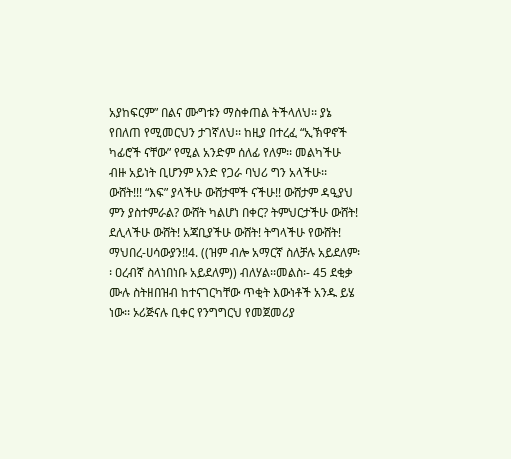አያከፍርም” በልና ሙግቱን ማስቀጠል ትችላለህ፡፡ ያኔ የበለጠ የሚመርህን ታገኛለህ፡፡ ከዚያ በተረፈ “ኢኽዋኖች ካፊሮች ናቸው” የሚል አንድም ሰለፊ የለም፡፡ መልካችሁ ብዙ አይነት ቢሆንም አንድ የጋራ ባህሪ ግን አላችሁ፡፡ ውሸት!!! “እፍ” ያላችሁ ውሸታሞች ናችሁ!! ውሸታም ዳዒያህ ምን ያስተምራል? ውሸት ካልሆነ በቀር? ትምህርታችሁ ውሸት! ደሊላችሁ ውሸት! አጃቢያችሁ ውሸት! ትግላችሁ የውሸት! ማህበረ-ሀሳውያን!!4. ((ዝም ብሎ አማርኛ ስለቻሉ አይደለም፡፡ ዐረብኛ ስላነበነቡ አይደለም)) ብለሃል፡፡መልስ፡- 45 ደቂቃ ሙሉ ስትዘበዝብ ከተናገርካቸው ጥቂት እውነቶች አንዱ ይሄ ነው፡፡ ኦሪጅናሉ ቢቀር የንግግርህ የመጀመሪያ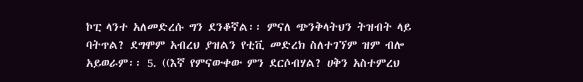ኮፒ ላንተ አለመድረሱ ግን ደንቆኛል፡፡ ምናለ ጭንቅላትህን ትዝብት ላይ ባትጥል? ደግሞም አብረህ ያዝልን የቲቪ መድረክ ስለተገኘም ዝም ብሎ አይወራም፡፡ 5. ((እኛ የምናውቀው ምን ደርሶብሃል? ሀቅን አስተምረህ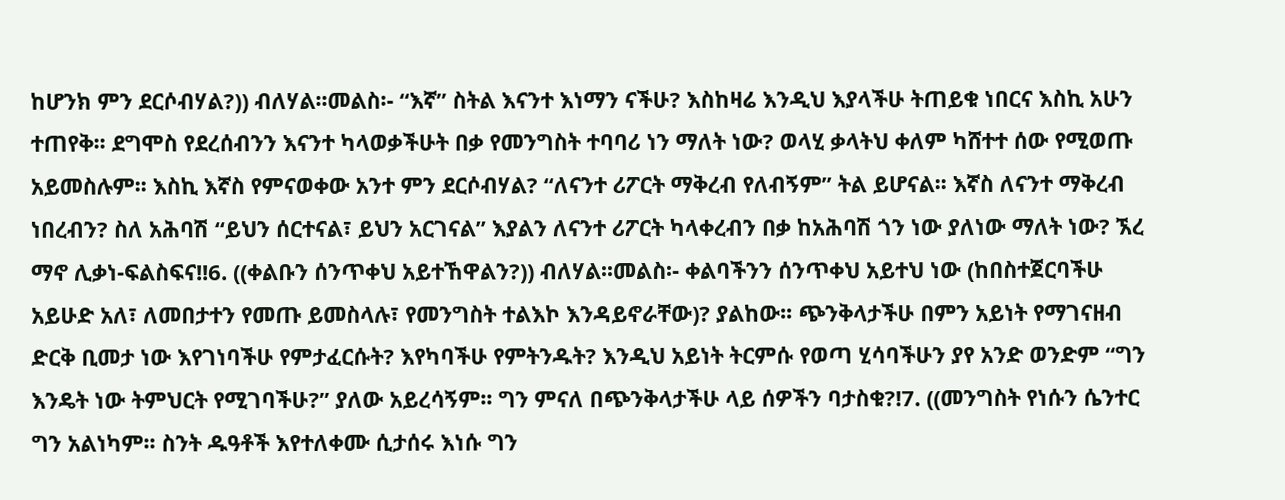ከሆንክ ምን ደርሶብሃል?)) ብለሃል፡፡መልስ፡- “እኛ” ስትል እናንተ እነማን ናችሁ? እስከዛሬ እንዲህ እያላችሁ ትጠይቁ ነበርና እስኪ አሁን ተጠየቅ፡፡ ደግሞስ የደረሰብንን እናንተ ካላወቃችሁት በቃ የመንግስት ተባባሪ ነን ማለት ነው? ወላሂ ቃላትህ ቀለም ካሸተተ ሰው የሚወጡ አይመስሉም፡፡ እስኪ እኛስ የምናወቀው አንተ ምን ደርሶብሃል? “ለናንተ ሪፖርት ማቅረብ የለብኝም” ትል ይሆናል፡፡ እኛስ ለናንተ ማቅረብ ነበረብን? ስለ አሕባሽ “ይህን ሰርተናል፣ ይህን አርገናል” እያልን ለናንተ ሪፖርት ካላቀረብን በቃ ከአሕባሽ ጎን ነው ያለነው ማለት ነው? ኧረ ማኖ ሊቃነ-ፍልስፍና!!6. ((ቀልቡን ሰንጥቀህ አይተኸዋልን?)) ብለሃል፡፡መልስ፡- ቀልባችንን ሰንጥቀህ አይተህ ነው (ከበስተጀርባችሁ አይሁድ አለ፣ ለመበታተን የመጡ ይመስላሉ፣ የመንግስት ተልእኮ እንዳይኖራቸው)? ያልከው፡፡ ጭንቅላታችሁ በምን አይነት የማገናዘብ ድርቅ ቢመታ ነው እየገነባችሁ የምታፈርሱት? እየካባችሁ የምትንዱት? እንዲህ አይነት ትርምሱ የወጣ ሂሳባችሁን ያየ አንድ ወንድም “ግን እንዴት ነው ትምህርት የሚገባችሁ?” ያለው አይረሳኝም፡፡ ግን ምናለ በጭንቅላታችሁ ላይ ሰዎችን ባታስቁ?!7. ((መንግስት የነሱን ሴንተር ግን አልነካም፡፡ ስንት ዱዓቶች እየተለቀሙ ሲታሰሩ እነሱ ግን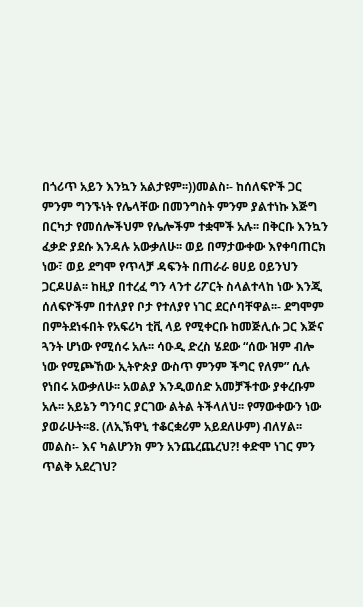በጎሪጥ አይን እንኳን አልታዩም፡፡))መልስ፡- ከሰለፍዮች ጋር ምንም ግንኙነት የሌላቸው በመንግስት ምንም ያልተነኩ እጅግ በርካታ የመሰሎችህም የሌሎችም ተቋሞች አሉ፡፡ በቅርቡ እንኳን ፈቃድ ያደሱ እንዳሉ አውቃለሁ፡፡ ወይ በማታውቀው እየቀባጠርክ ነው፣ ወይ ደግሞ የጥላቻ ዳፍንት በጠራራ ፀሀይ ዐይንህን ጋርዶሀል፡፡ ከዚያ በተረፈ ግን ላንተ ሪፖርት ስላልተላከ ነው እንጂ ሰለፍዮችም በተለያየ ቦታ የተለያየ ነገር ደርሶባቸዋል፡፡- ደግሞም በምትደነፋበት የአፍሪካ ቲቪ ላይ የሚቀርቡ ከመጅሊሱ ጋር እጅና ጓንት ሆነው የሚሰሩ አሉ፡፡ ሳዑዲ ድረስ ሄደው “ሰው ዝም ብሎ ነው የሚጮኸው ኢትዮጵያ ውስጥ ምንም ችግር የለም” ሲሉ የነበሩ አውቃለሁ፡፡ አወልያ እንዲወሰድ አመቻችተው ያቀረቡም አሉ፡፡ አይኔን ግንባር ያርገው ልትል ትችላለህ፡፡ የማውቀውን ነው ያወራሁት፡፡8. (ለኢኽዋኒ ተቆርቋሪም አይደለሁም) ብለሃል፡፡መልስ፡- እና ካልሆንክ ምን አንጨረጨረህ?! ቀድሞ ነገር ምን ጥልቅ አደረገህ?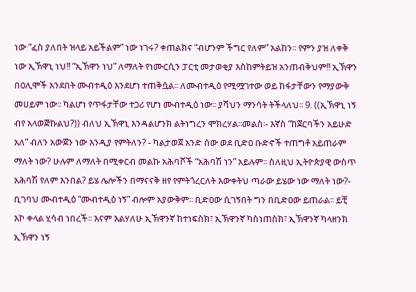ነው “ፈስ ያለበት ዝላይ አይችልም” ነው ነገሩ? ቀጠልክና “ብሆንም ችግር የለም” አልከን፡፡ የምን ያዝ ለቀቅ ነው ኢኽዋኒ ነህ!! “ኢኽዋን ነህ” ለማለት የነሙርሲን ፓርቲ መታወቂያ እስከምትይዝ አንጠብቅህም!! ኢኽዋን በዐሊሞች አንደበት ሙብተዲዕ እንደሆነ ተጠቅሷል፡፡ ለሙብተዲዕ የሚሟገተው ወይ ከፋታቸውን የማያውቅ መሀይም ነው፡፡ ካልሆነ የጥፋታቸው ተጋሪ የሆነ ሙብተዲዕ ነው፡፡ ያሻህን ማንሳት ትችላለህ፡፡ 9. ((ኢኽዋኒ ነኝ ብየ አላወጅኩልህ?)) ብለህ ኢኽዋኒ እንዳልሆንክ ልትነግረን ሞክረሃል፡፡መልስ፡- እኛስ “ከጀርባችን አይሁድ አለ” ብለን አውጀን ነው እንዲያ የምትለን? - ካልታወጀ አንድ ሰው ወደ ቢድዐ ቡድኖች ተጠግቶ አይጠራም ማለት ነው? ሁሉም ለማለት በሚቀርብ መልኩ አሕባሾች “አሕባሽ ነን” አይሉም፡፡ ስለዚህ ኢትዮጵያዊ ውስጥ አሕባሽ የለም እንበል? ይሄ ሌሎችን በማናናቅ ዘየ የምትጎረርለት እውቀትህ ጣራው ይሄው ነው ማለት ነው?- ቢገባህ ሙብተዲዕ “ሙብተዲዕ ነኝ” ብሎም አያውቅም፡፡ ቢድዐው ሲገኝበት ግን በቢድዐው ይጠራል፡፡ ይቺ እኮ ቀላል ሂሳብ ነበረች፡፡ እናም እልሃለሁ ኢኽዋንኛ ከተነፍስክ፣ ኢኽዋንኛ ካስነጠስክ፣ ኢኽዋንኛ ካላዘንክ ኢኽዋን ነኝ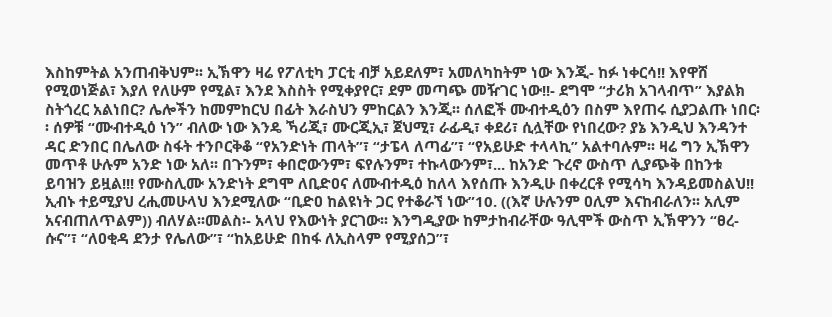እስከምትል አንጠብቅህም፡፡ ኢኽዋን ዛሬ የፖለቲካ ፓርቲ ብቻ አይደለም፣ አመለካከትም ነው እንጂ- ከፉ ነቀርሳ!! እየዋሸ የሚወነጅል፣ እያለ የለሁም የሚል፣ እንደ እስስት የሚቀያየር፣ ደም መጣጭ መዥገር ነው!!- ደግሞ “ታሪክ አገላብጥ” እያልክ ስትጎረር አልነበር? ሌሎችን ከመምከርህ በፊት እራስህን ምከርልን እንጂ፡፡ ሰለፎች ሙብተዲዕን በስም እየጠሩ ሲያጋልጡ ነበር፡፡ ሰዎቹ “ሙብተዲዕ ነን” ብለው ነው እንዴ ኻሪጂ፣ ሙርጂኢ፣ ጀህሚ፣ ራፊዲ፣ ቀደሪ፣ ሲሏቸው የነበረው? ያኔ እንዲህ እንዳንተ ዳር ድንበር በሌለው ስፋት ተንቦርቅቆ “የአንድነት ጠላት”፣ “ታፔላ ለጣፊ”፣ “የአይሁድ ተላላኪ” አልተባሉም፡፡ ዛሬ ግን ኢኽዋን መጥቶ ሁሉም አንድ ነው አለ፡፡ በጉንም፣ ቀበሮውንም፣ ፍየሉንም፣ ተኩላውንም፣... ከአንድ ጉረኖ ውስጥ ሊያጭቅ በከንቱ ይባዝን ይዟል!!! የሙስሊሙ አንድነት ደግሞ ለቢድዐና ለሙብተዲዕ ከለላ እየሰጡ እንዲሁ በቀረርቶ የሚሳካ እንዳይመስልህ!! ኢብኑ ተይሚያህ ረሒመሁላህ እንደሚለው “ቢድዐ ከልዩነት ጋር የተቆራኘ ነው”10. ((እኛ ሁሉንም ዐሊም እናከብራለን፡፡ አሊም አናብጠለጥልም)) ብለሃል፡፡መልስ፡- አላህ የእውነት ያርገው፡፡ እንግዲያው ከምታከብራቸው ዓሊሞች ውስጥ ኢኽዋንን “ፀረ- ሱና”፣ “ለዐቂዳ ደንታ የሌለው”፣ “ከአይሁድ በከፋ ለኢስላም የሚያሰጋ”፣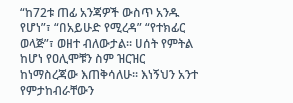“ከ72ቱ ጠፊ አንጃዎች ውስጥ አንዱ የሆነ”፣ “በአይሁድ የሚረዳ” “የተክፊር ወላጅ”፣ ወዘተ ብለውታል፡፡ ሀሰት የምትል ከሆነ የዐሊሞቹን ስም ዝርዝር ከነማስረጃው እጠቅሳለሁ፡፡ እነኝህን አንተ የምታከብራቸውን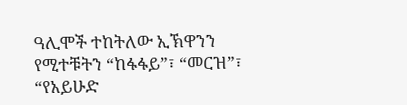ዓሊሞች ተከትለው ኢኽዋንን የሚተቹትን “ከፋፋይ”፣ “መርዝ”፣ “የአይሁድ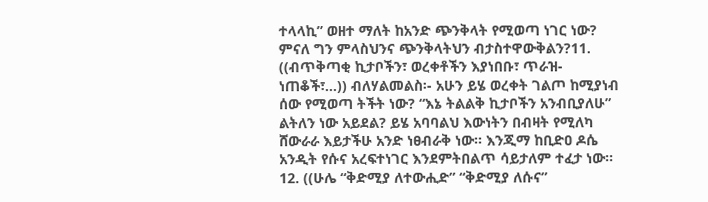ተላላኪ” ወዘተ ማለት ከአንድ ጭንቅላት የሚወጣ ነገር ነው? ምናለ ግን ምላስህንና ጭንቅላትህን ብታስተዋውቅልን?11. ((ብጥቅጣቂ ኪታቦችን፣ ወረቀቶችን እያነበቡ፣ ጥራዝ-ነጠቆች፣...)) ብለሃልመልስ፡- አሁን ይሄ ወረቀት ገልጦ ከሚያነብ ሰው የሚወጣ ትችት ነው? “እኔ ትልልቅ ኪታቦችን አንብቢያለሁ” ልትለን ነው አይደል? ይሄ አባባልህ እውነትን በብዛት የሚለካ ሸውራራ እይታችሁ አንድ ነፀብራቅ ነው፡፡ እንጂማ ከቢድዐ ዶሴ አንዲት የሱና አረፍተነገር እንደምትበልጥ ሳይታለም ተፈታ ነው፡፡12. ((ሁሌ “ቅድሚያ ለተውሒድ” “ቅድሚያ ለሱና”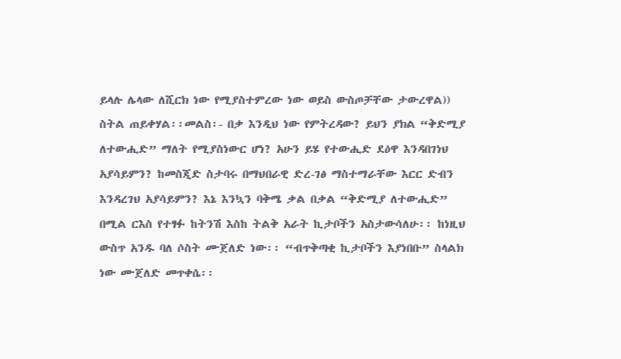ይላሉ ሌላው ለሺርክ ነው የሚያስተምረው ነው ወይስ ውስጦቻቸው ታውረዋል)) ስትል ጠይቀሃል፡፡መልስ፡- በቃ እንዲህ ነው የምትረዳው? ይህን ያክል “ቅድሚያ ለተውሒድ” ማለት የሚያስነውር ሆነ? አሁን ይሄ የተውሒድ ደዕዋ እንዳበገነህ አያሳይምን? ከመስጂድ ስታባሩ በማህበራዊ ድረ-ገፅ ማስተማራቸው እርር ድብን እንዳረገህ አያሳይምን? እኔ እንኳን ባቅሜ ቃል በቃል “ቅድሚያ ለተውሒድ” በሚል ርእስ የተፃፉ ከትንሽ እስከ ትልቅ አራት ኪታቦችን አስታውሳለሁ፡፡ ከነዚህ ውስጥ አንዱ ባለ ሶስት ሙጀለድ ነው፡፡ “ብጥቅጣቂ ኪታቦችን እያነበቡ” ስላልክ ነው ሙጀለድ መጥቀሴ፡፡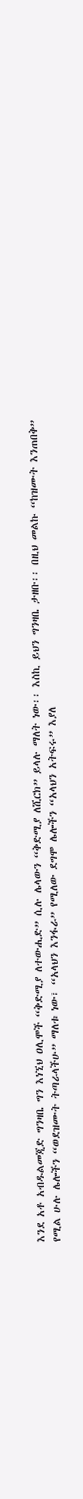እንደ አቶ አብዱልመጂድ ግንዛቤ ግን እነኚህ ዐሊሞች “ቅድሚያ ለተውሒድ” ሲሉ ሌላውን “ቅድሚያ ለሺርክ” ይላሉ ማለት ነው፡፡ እስኪ ይህን ግንዛቤ ታዘቡ፡፡ በዚህ መልኩ “ከዝሙት እንጠበቅ” የሚል ሁሉ ሌሎችን “ወደዝሙት ትጣራላችሁ” ማለቱ ነው፣ “አላህን እንፋራ” የሚለው ደግሞ ሌሎችን “አላህን አትፍሩ” እያለ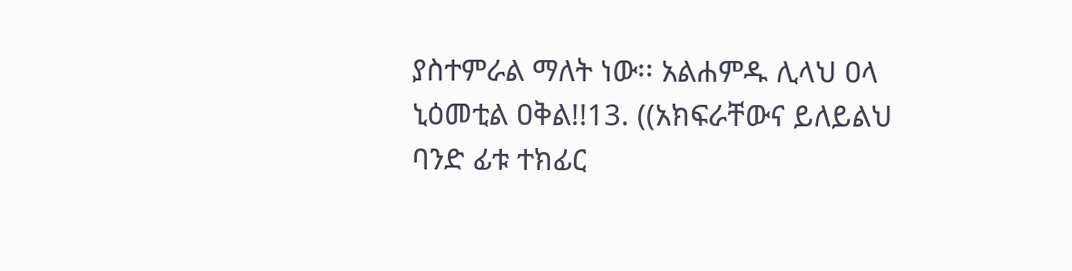ያስተምራል ማለት ነው፡፡ አልሐምዱ ሊላህ ዐላ ኒዕመቲል ዐቅል!!13. ((አክፍራቸውና ይለይልህ ባንድ ፊቱ ተክፊር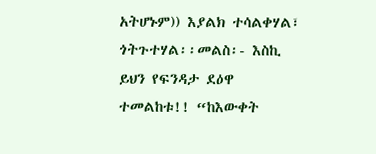አትሆኑም)) እያልክ ተሳልቀሃል፣ ጎትጉተሃል፡፡መልስ፡- እስኪ ይህን የፍንዳታ ደዕዋ ተመልከቱ!! “ከእውቀት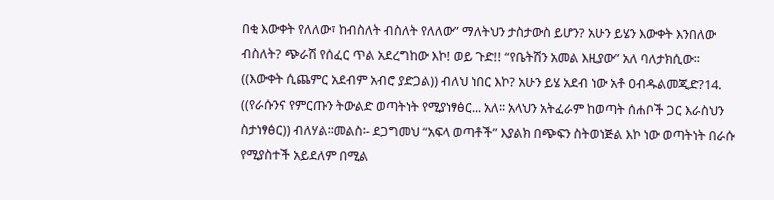በቂ እውቀት የለለው፣ ከብስለት ብስለት የለለው” ማለትህን ታስታውስ ይሆን? አሁን ይሄን እውቀት እንበለው ብስለት? ጭራሽ የሰፈር ጥል አደረግከው እኮ! ወይ ጉድ!! “የቤትሽን አመል እዚያው” አለ ባለታክሲው፡፡ ((እውቀት ሲጨምር አደብም አብሮ ያድጋል)) ብለህ ነበር እኮ? አሁን ይሄ አደብ ነው አቶ ዐብዱልመጂድ?14. ((የራሱንና የምርጡን ትውልድ ወጣትነት የሚያነፃፅር... አለ፡፡ አላህን አትፈራም ከወጣት ሰሐቦች ጋር እራስህን ስታነፃፅር)) ብለሃል፡፡መልስ፡- ደጋግመህ “አፍላ ወጣቶች” እያልክ በጭፍን ስትወነጅል እኮ ነው ወጣትነት በራሱ የሚያስተች አይደለም በሚል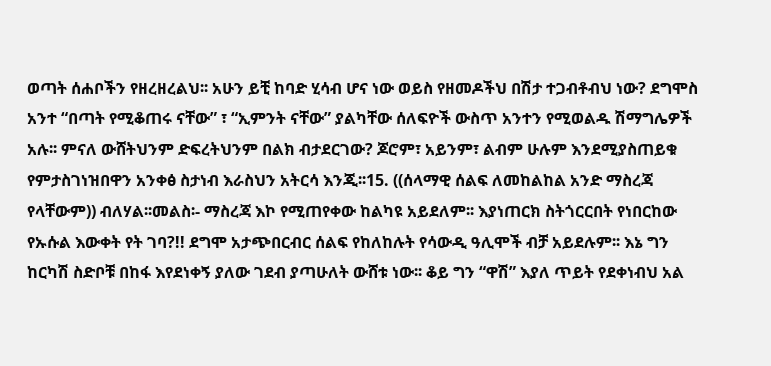ወጣት ሰሐቦችን የዘረዘረልህ፡፡ አሁን ይቺ ከባድ ሂሳብ ሆና ነው ወይስ የዘመዶችህ በሽታ ተጋብቶብህ ነው? ደግሞስ አንተ “በጣት የሚቆጠሩ ናቸው” ፣ “ኢምንት ናቸው” ያልካቸው ሰለፍዮች ውስጥ አንተን የሚወልዱ ሽማግሌዎች አሉ፡፡ ምናለ ውሸትህንም ድፍረትህንም በልክ ብታደርገው? ጆሮም፣ አይንም፣ ልብም ሁሉም እንደሚያስጠይቁ የምታስገነዝበዋን አንቀፅ ስታነብ እራስህን አትርሳ እንጂ፡፡15. ((ሰላማዊ ሰልፍ ለመከልከል አንድ ማስረጃ የላቸውም)) ብለሃል፡፡መልስ፡- ማስረጃ እኮ የሚጠየቀው ከልካዩ አይደለም፡፡ እያነጠርክ ስትጎርርበት የነበርከው የኡሱል እውቀት የት ገባ?!! ደግሞ አታጭበርብር ሰልፍ የከለከሉት የሳውዲ ዓሊሞች ብቻ አይደሉም፡፡ እኔ ግን ከርካሽ ስድቦቹ በከፋ እየደነቀኝ ያለው ገደብ ያጣሁለት ውሸቱ ነው፡፡ ቆይ ግን “ዋሽ” እያለ ጥይት የደቀነብህ አል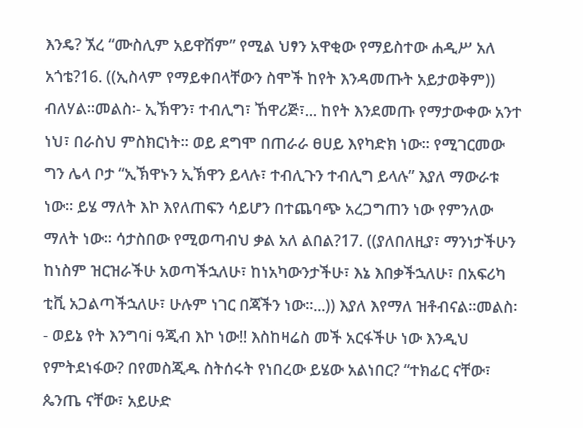እንዴ? ኧረ “ሙስሊም አይዋሽም” የሚል ህፃን አዋቂው የማይስተው ሐዲሥ አለ አጎቴ?16. ((ኢስላም የማይቀበላቸውን ስሞች ከየት እንዳመጡት አይታወቅም)) ብለሃል፡፡መልስ፡- ኢኽዋን፣ ተብሊግ፣ ኸዋሪጅ፣... ከየት እንደመጡ የማታውቀው አንተ ነህ፣ በራስህ ምስክርነት፡፡ ወይ ደግሞ በጠራራ ፀሀይ እየካድክ ነው፡፡ የሚገርመው ግን ሌላ ቦታ “ኢኽዋኑን ኢኽዋን ይላሉ፣ ተብሊጉን ተብሊግ ይላሉ” እያለ ማውራቱ ነው፡፡ ይሄ ማለት እኮ እየለጠፍን ሳይሆን በተጨባጭ አረጋግጠን ነው የምንለው ማለት ነው፡፡ ሳታስበው የሚወጣብህ ቃል አለ ልበል?17. ((ያለበለዚያ፣ ማንነታችሁን ከነስም ዝርዝራችሁ አወጣችኋለሁ፣ ከነአካውንታችሁ፣ እኔ እበቃችኋለሁ፣ በአፍሪካ ቲቪ አጋልጣችኋለሁ፣ ሁሉም ነገር በጃችን ነው፡፡...)) እያለ እየማለ ዝቶብናል፡፡መልስ፡- ወይኔ የት እንግባi ዓጂብ እኮ ነው!! እስከዛሬስ መች አርፋችሁ ነው እንዲህ የምትደነፋው? በየመስጂዱ ስትሰሩት የነበረው ይሄው አልነበር? “ተክፊር ናቸው፣ ጴንጤ ናቸው፣ አይሁድ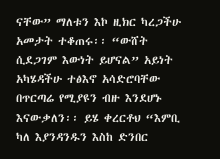ናቸው” ማለቱን እኮ ዚክር ካረጋችሁ አመታት ተቆጠሩ፡፡ “ውሸት ሲደጋገም እውነት ይሆናል” አይነት አካሄዳችሁ ተፅእኖ አሳድሮባቸው በጥርጣሬ የሚያዩን ብዙ እንደሆኑ እናውቃለን፡፡ ይሄ ቀረርቶህ “እምቢ ካለ እያንዳንዱን እስከ ድንበር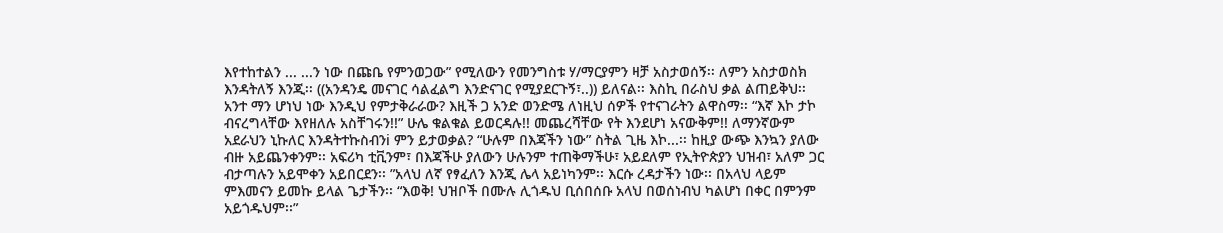እየተከተልን ... ...ን ነው በጩቤ የምንወጋው” የሚለውን የመንግስቱ ሃ/ማርያምን ዛቻ አስታወሰኝ፡፡ ለምን አስታወስክ እንዳትለኝ እንጂ፡፡ ((አንዳንዴ መናገር ሳልፈልግ እንድናገር የሚያደርጉኝ፣..)) ይለናል፡፡ እስኪ በራስህ ቃል ልጠይቅህ፡፡ አንተ ማን ሆነህ ነው እንዲህ የምታቅራራው? እዚች ጋ አንድ ወንድሜ ለነዚህ ሰዎች የተናገራትን ልዋስማ፡፡ “እኛ እኮ ታኮ ብናረግላቸው እየዘለሉ አስቸገሩን!!” ሁሌ ቁልቁል ይወርዳሉ!! መጨረሻቸው የት እንደሆነ አናውቅም!! ለማንኛውም አደራህን ኒኩለር እንዳትተኩስብንi ምን ይታወቃል? “ሁሉም በእጃችን ነው” ስትል ጊዜ እኮ...፡፡ ከዚያ ውጭ እንኳን ያለው ብዙ አይጨንቀንም፡፡ አፍሪካ ቲቪንም፣ በእጃችሁ ያለውን ሁሉንም ተጠቅማችሁ፣ አይደለም የኢትዮጵያን ህዝብ፣ አለም ጋር ብታጣሉን አይሞቀን አይበርደን፡፡ ”አላህ ለኛ የፃፈለን እንጂ ሌላ አይነካንም፡፡ እርሱ ረዳታችን ነው፡፡ በአላህ ላይም ምእመናን ይመኩ ይላል ጌታችን፡፡ “እወቅ! ህዝቦች በሙሉ ሊጎዱህ ቢሰበሰቡ አላህ በወሰነብህ ካልሆነ በቀር በምንም አይጎዱህም፡፡”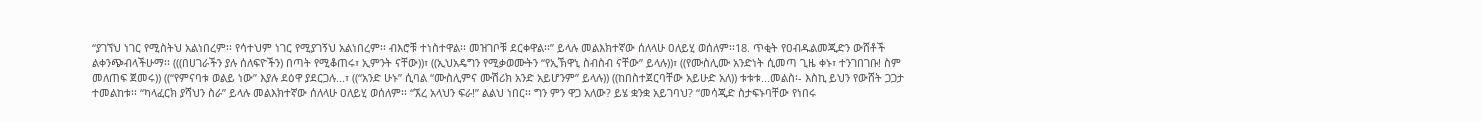“ያገኘህ ነገር የሚስትህ አልነበረም፡፡ የሳተህም ነገር የሚያገኝህ አልነበረም፡፡ ብእሮቹ ተነስተዋል፡፡ መዝገቦቹ ደርቀዋል፡፡” ይላሉ መልእክተኛው ሰለላሁ ዐለይሂ ወሰለም፡፡18. ጥቂት የዐብዱልመጂድን ውሸቶች ልቀንጭብላችሁማ፡፡ (((በሀገራችን ያሉ ሰለፍዮችን) በጣት የሚቆጠሩ፣ ኢምንት ናቸው))፣ ((ኢህአዴግን የሚቃወሙትን “የኢኽዋኒ ስብስብ ናቸው” ይላሉ))፣ ((የሙስሊሙ አንድነት ሲመጣ ጊዜ ቀኑ፣ ተንገበገቡ! ስም መለጠፍ ጀመሩ)) ((“የምናባቱ ወልይ ነው” እያሉ ደዕዋ ያደርጋሉ...፣ ((“አንድ ሁኑ” ሲባል “ሙስሊምና ሙሽሪክ አንድ አይሆንም” ይላሉ)) ((ከበስተጀርባቸው አይሁድ አለ)) ቱቱቱ...መልስ፡- እስኪ ይህን የውሸት ጋጋታ ተመልከቱ፡፡ “ካላፈርክ ያሻህን ስራ” ይላሉ መልእክተኛው ሰለላሁ ዐለይሂ ወሰለም፡፡ “ኧረ አላህን ፍራ!” ልልህ ነበር፡፡ ግን ምን ዋጋ አለው? ይሄ ቋንቋ አይገባህ? “መሳጂድ ስታፍኑባቸው የነበሩ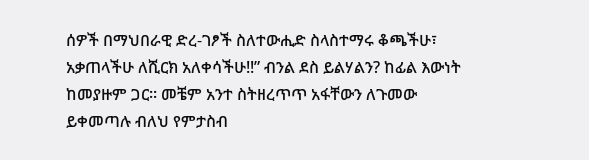ሰዎች በማህበራዊ ድረ-ገፆች ስለተውሒድ ስላስተማሩ ቆጫችሁ፣ አቃጠላችሁ ለሺርክ አለቀሳችሁ!!” ብንል ደስ ይልሃልን? ከፊል እውነት ከመያዙም ጋር፡፡ መቼም አንተ ስትዘረጥጥ አፋቸውን ለጉመው ይቀመጣሉ ብለህ የምታስብ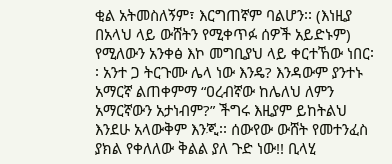ቂል አትመስለኝም፣ እርግጠኛም ባልሆን፡፡ (እነዚያ በአላህ ላይ ውሸትን የሚቀጥፉ ሰዎች አይድኑም) የሚለውን አንቀፅ እኮ መግቢያህ ላይ ቀርተኸው ነበር፡፡ አንተ ጋ ትርጉሙ ሌላ ነው እንዴ? እንዳውም ያንተኑ አማርኛ ልጠቀምማ “ዐረብኛው ከሌለህ ለምን አማርኛውን አታነብም?” ችግሩ እዚያም ይከትልህ እንደሁ አላውቅም እንጂ፡፡ ሰውየው ውሸት የመተንፈስ ያክል የቀለለው ቅልል ያለ ጉድ ነው!! ቢላሂ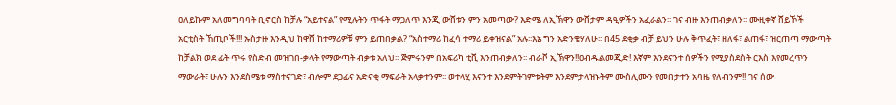ዐለይኩም አለመግባባት ቢኖርስ ከቻሉ “አይተናል” የሚሉትን ጥፋት ማጋለጥ እንጂ ውሸቱን ምን አመጣው? እድሜ ለኢኽዋን ውሸታም ዳዒዎችን አፈራልን፡፡ ገና ብዙ እንጠብቃለን፡፡ ሙዚቀኛ ሸይኾች አርቲስት ኸጢቦች!!! ኡስታዙ እንዲህ ከዋሸ ከተማሪዎቹ ምን ይጠበቃል? “አስተማሪ ከፈሳ ተማሪ ይቀዝናል” አሉ፡፡እኔ ግን አድንቄሃለሁ፡፡ በ45 ደቂቃ ብቻ ይህን ሁሉ ቅጥፈት፣ ዘለፋ፣ ልጠፋ፣ ዝርጠጣ ማውጣት ከቻልክ ወደ ፊት ጥሩ የስድብ መዝገበ-ቃላት የማውጣት ብቃቱ አለህ፡፡ ጅምሩንም በአፍሪካ ቲቪ እንጠብቃለን፡፡ ብራቮ ኢኽዋን!!ዐብዱልመጂድ! እኛም እንደናንተ ሰዎችን የሚያስደስት ርእስ እየመረጥን ማውራት፣ ሁሉን እንደስሜቱ ማስተናገድ፣ ብሎም ደጋፊና አድናቂ ማፍራት አላቃተንም፡፡ ወተላሂ እናንተ እንደምትገምቱትም እንደምታላዝኑትም ሙስሊሙን የመበታተን አባዜ የለብንም!! ገና ሰው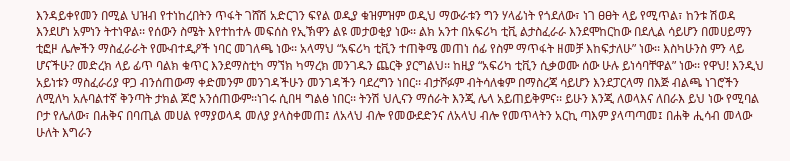እንዳይቀየመን በሚል ህዝብ የተነከረበትን ጥፋት ገሸሽ አድርገን ፍየል ወዲያ ቁዝምዝም ወዲህ ማውራቱን ግን ሃላፊነት የጎደለው፣ ነገ ፀፀት ላይ የሚጥል፣ ከንቱ ሽወዳ እንደሆነ አምነን ትተነዋል፡፡ የሰውን ስሜት እየተከተሉ መፍሰስ የኢኽዋን ልዩ መታወቂያ ነው፡፡ ልክ አንተ በአፍሪካ ቲቪ ልታስፈራራ እንደሞከርከው በደሊል ሳይሆን በመሀይማን ቲፎዞ ሌሎችን ማስፈራራት የሙብተዲዖች ነባር መገለጫ ነው፡፡ አላማህ “አፍሪካ ቲቪን ተጠቅሜ መጠነ ሰፊ የስም ማጥፋት ዘመቻ እከፍታለሁ” ነው፡፡ እስካሁንስ ምን ላይ ሆናችሁ? መድረክ ላይ ፊጥ ባልክ ቁጥር እንደማስቲካ ማኘክ ካማረክ መንገዱን ጨርቅ ያርግልህ፡፡ ከዚያ “አፍሪካ ቲቪን ሲቃወሙ ሰው ሁሉ ይነሳባቸዋል” ነው፡፡ የዋህ! እንዲህ አይነቱን ማስፈራሪያ ዋጋ ብንሰጠውማ ቀድመንም መንገዳችሁን መንገዳችን ባደረግን ነበር፡፡ ብታሾፉም ብትሳለቁም በማስረጃ ሳይሆን እንደፓርላማ በእጅ ብልጫ ነገሮችን ለሚለካ አሉባልተኛ ቅንጣት ታክል ጆሮ አንሰጠውም፡፡ነገሩ ሲበዛ ግልፅ ነበር፡፡ ትንሽ ህሊናን ማሰራት እንጂ ሌላ አይጠይቅምና፡፡ ይሁን እንጂ ለወላእና ለበራእ ይህ ነው የሚባል ቦታ የሌለው፣ በሐቅና በባጢል መሀል የማያወላዳ መለያ ያላስቀመጠ፤ ለአላህ ብሎ የመውደድንና ለአላህ ብሎ የመጥላትን አርኪ ጣእም ያላጣጣመ፤ በሐቅ ሒሳብ መላው ሁለት እግራን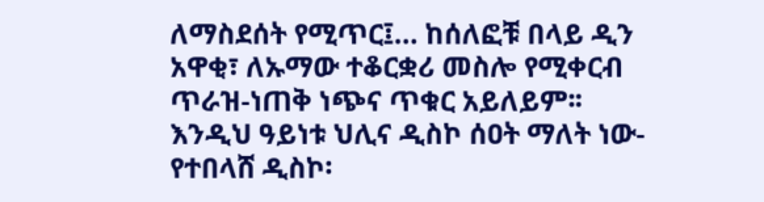ለማስደሰት የሚጥር፤... ከሰለፎቹ በላይ ዲን አዋቂ፣ ለኡማው ተቆርቋሪ መስሎ የሚቀርብ ጥራዝ-ነጠቅ ነጭና ጥቁር አይለይም፡፡ እንዲህ ዓይነቱ ህሊና ዲስኮ ሰዐት ማለት ነው- የተበላሸ ዲስኮ፡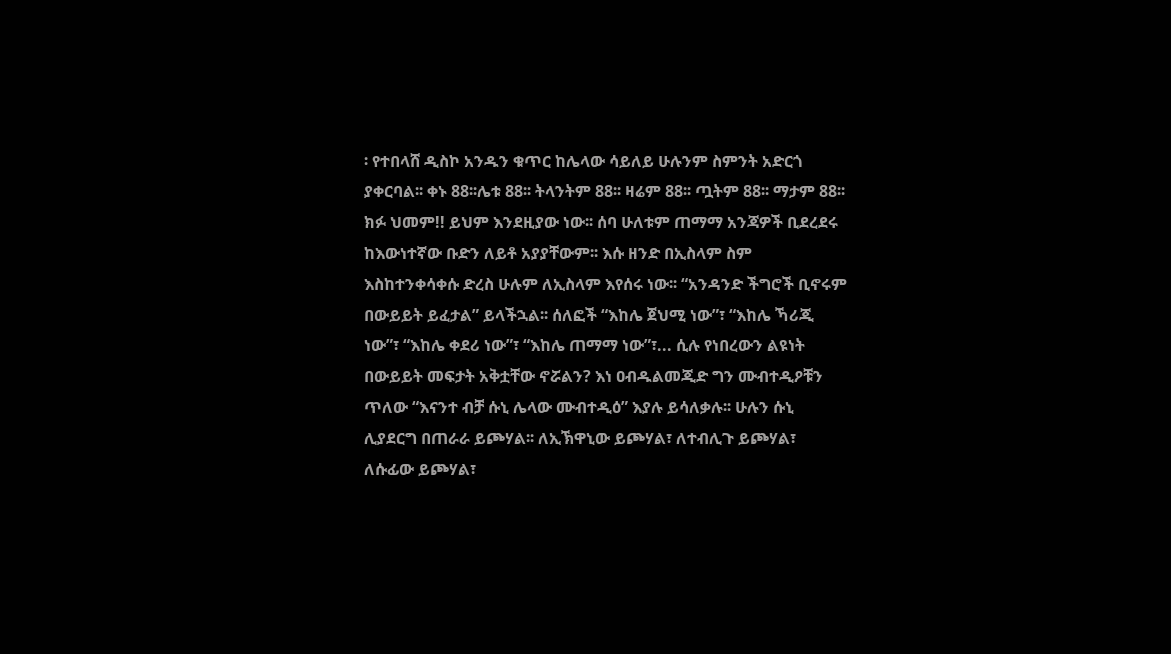፡ የተበላሸ ዲስኮ አንዱን ቁጥር ከሌላው ሳይለይ ሁሉንም ስምንት አድርጎ ያቀርባል፡፡ ቀኑ 88፡፡ሌቱ 88፡፡ ትላንትም 88፡፡ ዛሬም 88፡፡ ጧትም 88፡፡ ማታም 88፡፡ ክፉ ህመም!! ይህም እንደዚያው ነው፡፡ ሰባ ሁለቱም ጠማማ አንጃዎች ቢደረደሩ ከእውነተኛው ቡድን ለይቶ አያያቸውም፡፡ እሱ ዘንድ በኢስላም ስም እስከተንቀሳቀሱ ድረስ ሁሉም ለኢስላም እየሰሩ ነው፡፡ “አንዳንድ ችግሮች ቢኖሩም በውይይት ይፈታል” ይላችኋል፡፡ ሰለፎች “እከሌ ጀህሚ ነው”፣ “እከሌ ኻሪጂ ነው”፣ “እከሌ ቀደሪ ነው”፣ “እከሌ ጠማማ ነው”፣... ሲሉ የነበረውን ልዩነት በውይይት መፍታት አቅቷቸው ኖሯልን? እነ ዐብዱልመጂድ ግን ሙብተዲዖቹን ጥለው “እናንተ ብቻ ሱኒ ሌላው ሙብተዲዕ” እያሉ ይሳለቃሉ፡፡ ሁሉን ሱኒ ሊያደርግ በጠራራ ይጮሃል፡፡ ለኢኽዋኒው ይጮሃል፣ ለተብሊጉ ይጮሃል፣ ለሱፊው ይጮሃል፣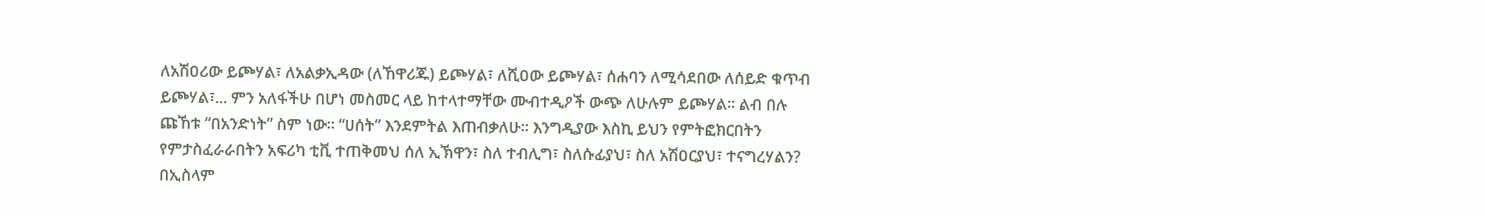ለአሽዐሪው ይጮሃል፣ ለአልቃኢዳው (ለኸዋሪጁ) ይጮሃል፣ ለሺዐው ይጮሃል፣ ሰሐባን ለሚሳደበው ለሰይድ ቁጥብ ይጮሃል፣... ምን አለፋችሁ በሆነ መስመር ላይ ከተላተማቸው ሙብተዲዖች ውጭ ለሁሉም ይጮሃል፡፡ ልብ በሉ ጩኸቱ “በአንድነት” ስም ነው፡፡ “ሀሰት” እንደምትል እጠብቃለሁ፡፡ እንግዲያው እስኪ ይህን የምትፎክርበትን የምታስፈራራበትን አፍሪካ ቲቪ ተጠቅመህ ሰለ ኢኽዋን፣ ስለ ተብሊግ፣ ስለሱፊያህ፣ ስለ አሽዐርያህ፣ ተናግረሃልን? በኢስላም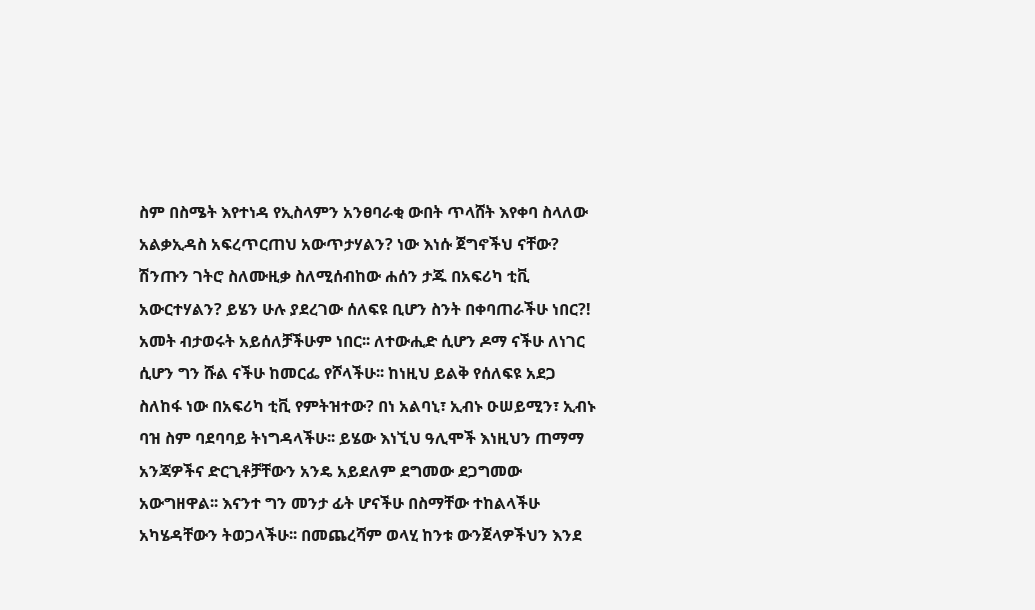ስም በስሜት እየተነዳ የኢስላምን አንፀባራቂ ውበት ጥላሸት እየቀባ ስላለው አልቃኢዳስ አፍረጥርጠህ አውጥታሃልን? ነው እነሱ ጀግኖችህ ናቸው? ሽንጡን ገትሮ ስለሙዚቃ ስለሚሰብከው ሐሰን ታጁ በአፍሪካ ቲቪ አውርተሃልን? ይሄን ሁሉ ያደረገው ሰለፍዩ ቢሆን ስንት በቀባጠራችሁ ነበር?! አመት ብታወሩት አይሰለቻችሁም ነበር፡፡ ለተውሒድ ሲሆን ዶማ ናችሁ ለነገር ሲሆን ግን ሹል ናችሁ ከመርፌ የሾላችሁ፡፡ ከነዚህ ይልቅ የሰለፍዩ አደጋ ስለከፋ ነው በአፍሪካ ቲቪ የምትዝተው? በነ አልባኒ፣ ኢብኑ ዑሠይሚን፣ ኢብኑ ባዝ ስም ባደባባይ ትነግዳላችሁ፡፡ ይሄው እነኚህ ዓሊሞች እነዚህን ጠማማ አንጃዎችና ድርጊቶቻቸውን አንዴ አይደለም ደግመው ደጋግመው አውግዘዋል፡፡ እናንተ ግን መንታ ፊት ሆናችሁ በስማቸው ተከልላችሁ አካሄዳቸውን ትወጋላችሁ፡፡ በመጨረሻም ወላሂ ከንቱ ውንጀላዎችህን እንደ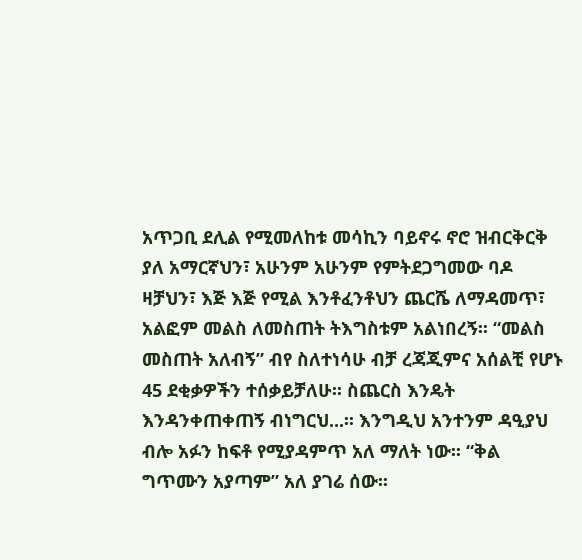አጥጋቢ ደሊል የሚመለከቱ መሳኪን ባይኖሩ ኖሮ ዝብርቅርቅ ያለ አማርኛህን፣ አሁንም አሁንም የምትደጋግመው ባዶ ዛቻህን፣ እጅ እጅ የሚል እንቶፈንቶህን ጨርሼ ለማዳመጥ፣ አልፎም መልስ ለመስጠት ትእግስቱም አልነበረኝ፡፡ “መልስ መስጠት አለብኝ” ብየ ስለተነሳሁ ብቻ ረጃጂምና አሰልቺ የሆኑ 45 ደቂቃዎችን ተሰቃይቻለሁ፡፡ ስጨርስ እንዴት እንዳንቀጠቀጠኝ ብነግርህ...፡፡ እንግዲህ አንተንም ዳዒያህ ብሎ አፉን ከፍቶ የሚያዳምጥ አለ ማለት ነው፡፡ “ቅል ግጥሙን አያጣም” አለ ያገሬ ሰው፡፡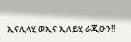ኢናሊላሂ ወኢና ኢለይሂ ራጂዑን!!